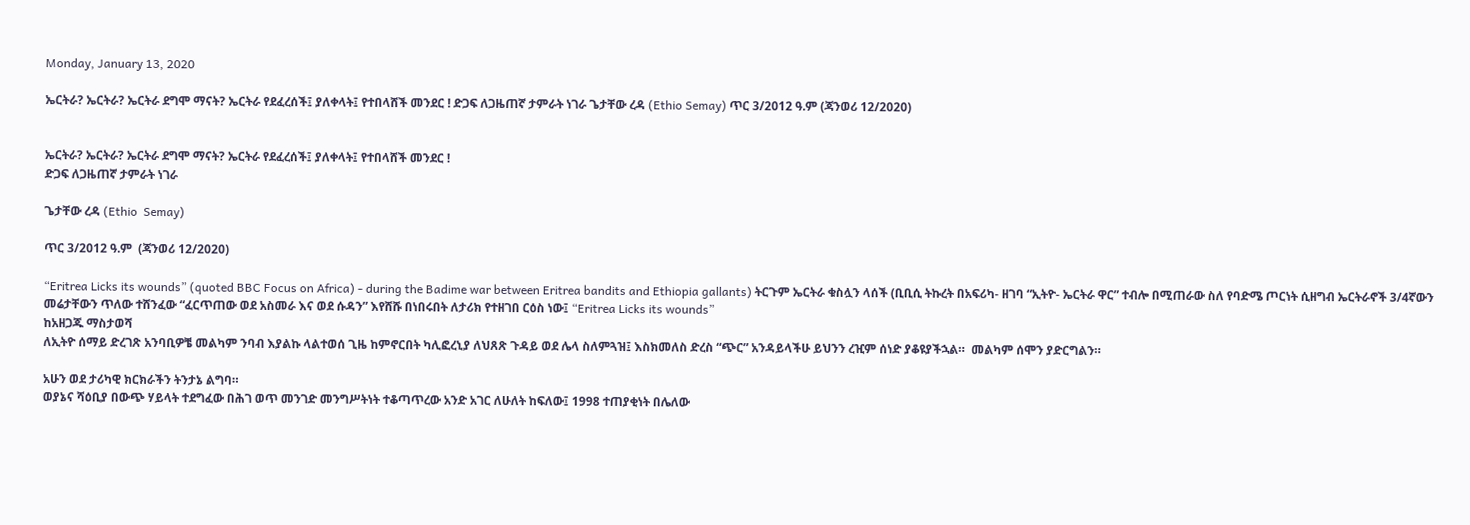Monday, January 13, 2020

ኤርትራ? ኤርትራ? ኤርትራ ደግሞ ማናት? ኤርትራ የደፈረሰች፤ ያለቀላት፤ የተበላሸች መንደር ! ድጋፍ ለጋዜጠኛ ታምራት ነገራ ጌታቸው ረዳ (Ethio Semay) ጥር 3/2012 ዓ.ም (ጃንወሪ 12/2020)


ኤርትራ? ኤርትራ? ኤርትራ ደግሞ ማናት? ኤርትራ የደፈረሰች፤ ያለቀላት፤ የተበላሸች መንደር !
ድጋፍ ለጋዜጠኛ ታምራት ነገራ

ጌታቸው ረዳ (Ethio  Semay)

ጥር 3/2012 ዓ.ም  (ጃንወሪ 12/2020)

“Eritrea Licks its wounds” (quoted BBC Focus on Africa) - during the Badime war between Eritrea bandits and Ethiopia gallants) ትርጉም ኤርትራ ቁስሏን ላሰች (ቢቢሲ ትኩረት በአፍሪካ- ዘገባ “ኢትዮ- ኤርትራ ዋር” ተብሎ በሚጠራው ስለ የባድሜ ጦርነት ሲዘግብ ኤርትራኖች 3/4ኛውን መሬታቸውን ጥለው ተሸንፈው “ፈርጥጠው ወደ አስመራ እና ወደ ሱዳን” እየሸሹ በነበሩበት ለታሪክ የተዘገበ ርዕስ ነው፤ “Eritrea Licks its wounds”
ከአዘጋጁ ማስታወሻ
ለኢትዮ ሰማይ ድረገጽ አንባቢዎቼ መልካም ንባብ እያልኩ ላልተወሰ ጊዜ ከምኖርበት ካሊፎረኒያ ለህጸጽ ጉዳይ ወደ ሌላ ስለምጓዝ፤ እስክመለስ ድረስ “ጭር” አንዳይላችሁ ይህንን ረዢም ሰነድ ያቆዩያችኋል።  መልካም ሰሞን ያድርግልን።

አሁን ወደ ታሪካዊ ክርክራችን ትንታኔ ልግባ።
ወያኔና ሻዕቢያ በውጭ ሃይላት ተደግፈው በሕገ ወጥ መንገድ መንግሥትነት ተቆጣጥረው አንድ አገር ለሁለት ከፍለው፤ 1998 ተጠያቂነት በሌለው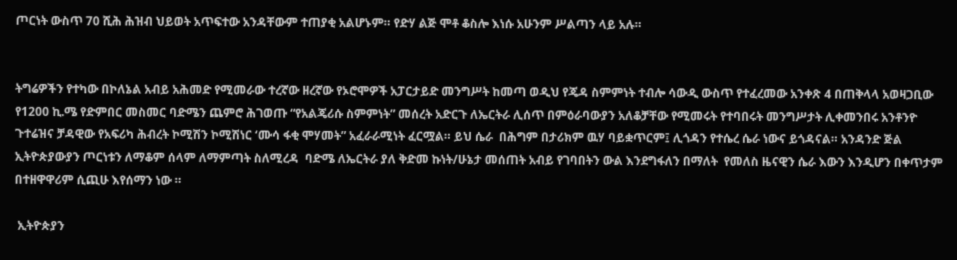ጦርነት ውስጥ 70 ሺሕ ሕዝብ ህይወት አጥፍተው አንዳቸውም ተጠያቂ አልሆኑም። የድሃ ልጅ ሞቶ ቆስሎ እነሱ አሁንም ሥልጣን ላይ አሉ።


ትግሬዎችን የተካው በኮለኔል አብይ አሕመድ የሚመራው ተረኛው ዘረኛው የኦሮሞዎች አፓርታይድ መንግሥት ከመጣ ወዲህ የጄዳ ስምምነት ተብሎ ሳውዲ ውስጥ የተፈረመው አንቀጽ 4 በጠቅላላ አወዛጋቢው የ1200 ኪ.ሜ የድምበር መስመር ባድሜን ጨምሮ ሕገወጡ “የአልጄሪሱ ስምምነት” መሰረት አድርጉ ለኤርትራ ሊሰጥ በምዕራባውያን አለቆቻቸው የሚመሩት የተባበሩት መንግሥታት ሊቀመንበሩ አንቶንዮ ጉተሬዝና ቻዳዊው የአፍሪካ ሕብረት ኮሚሽን ኮሚሽነር ‘ሙሳ ፋቂ ሞሃመት” አፈራራሚነት ፈርሟል። ይህ ሴራ  በሕግም በታሪክም ዉሃ ባይቋጥርም፤ ሊጎዳን የተሴረ ሴራ ነውና ይጎዳናል። አንዳንድ ጅል ኢትዮጵያውያን ጦርነቱን ለማቆም ሰላም ለማምጣት ስለሚረዳ  ባድሜ ለኤርትራ ያለ ቅድመ ኩነት/ሁኔታ መሰጠት አብይ የገባበትን ውል እንደግፋለን በማለት  የመለስ ዜናዊን ሴራ እውን እንዲሆን በቀጥታም በተዘዋዋሪም ሲጪሁ እየሰማን ነው ።

 ኢትዮጵያን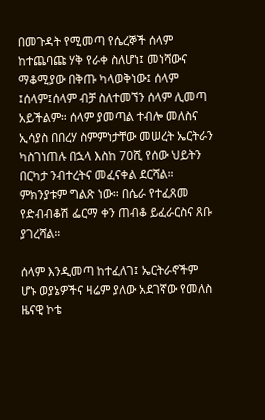በመጉዳት የሚመጣ የሴረኞች ሰላም ከተጨባጩ ሃቅ የራቀ ስለሆነ፤ መነሻውና ማቆሚያው በቅጡ ካላወቅነው፤ ሰላም ፤ሰላም፤ሰላም ብቻ ስለተመኘን ሰላም ሊመጣ አይችልም። ሰላም ያመጣል ተብሎ መለስና ኢሳያስ በበረሃ ስምምነታቸው መሠረት ኤርትራን ካስገነጠሉ በኋላ እስከ 70ሺ የሰው ህይትን በርካታ ንብተረትና መፈናቀል ደርሻል። ምክንያቱም ግልጽ ነው። በሴራ የተፈጸመ  የድብብቆሽ ፌርማ ቀን ጠብቆ ይፈራርስና ጸቡ ያገረሻል።

ሰላም እንዲመጣ ከተፈለገ፤ ኤርትራኖችም ሆኑ ወያኔዎችና ዛሬም ያለው አደገኛው የመለስ ዜናዊ ኮቴ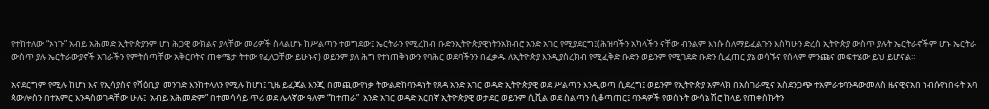የተከተለው “ኦነጉ” አብይ አሕመድ ኢትዮጵያንም ሆነ ሕጋዊ ውክልና ያላቸው መሪዎች ስላልሆኑ ከሥልጣን ተወግደው፤ ኤርትራን የሚረከብ ቡድንኢትዮጵያዊነትንአክብሮ አንድ አገር የሚያደርግ፤(ሕዝባችን አካላችን ናቸው ብንልም እነሱ ስለማይፈልጉን እስካሁን ድረስ ኢትዮጵያ ውስጥ ያሉት ኤርትራኖችም ሆኑ ኤርትራ ውስጥ ያሉ ኤርትራውያኖች አገራችን የምትሰጣቸው አቅርቦትና ጠቀሜታ ትተው የፈለጋቸው ይሁኑና) ወይንም ያለ ሕግ የተነጠቅነውን የባሕር ወደባችንን በፈቃዱ ለኢትዮጵያ እንዲያስረክብ የሚፈቅድ ቡድን ወይንም የሚገደድ ቡድን ሲፈጠር ያኔ ወሳኙና የሰላም ምንጩና መፍተሄው ይህ ይሆናል።

አናደርግም የሚሉ ከሆነ እና የኢሳያስና የሻዕቢያ  መንገድ እንከተላለን የሚሉ ከሆነ፤ ጊዜ ይፈጃል እንጂ በመጪውየነቃ ትውልድከባንዳነት የጸዳ አንድ አገር ወዳድ ኢትዮጵያዊ ወደ ሥልጣን እንዲወጣ ሲደረግ፤ ወይንም የኢትዮጵያ አምላክ በአስገራሚና አስደንጋጭ ተአምራቱባንዳውመለስ ዜናዊናአበ ነብሱየነበሩት አባ ጳውሎስን በተአምር እንዳስወገዳቸው ሁሉ፤  አብይ አሕመድም” በተመሳሳይ ጥሪ ወደ ሌላኛው ዓለም “ከተጠራ”  አንድ አገር ወዳድ አርበኛ ኢትዮጵያዊ ወታደር ወይንም ሲቪል ወደ ስልጣን ሲቆጣጠር፤ ባንዳዎች የወሰኑት ውሳኔ ሽሮ ከላይ የጠቀስኩትን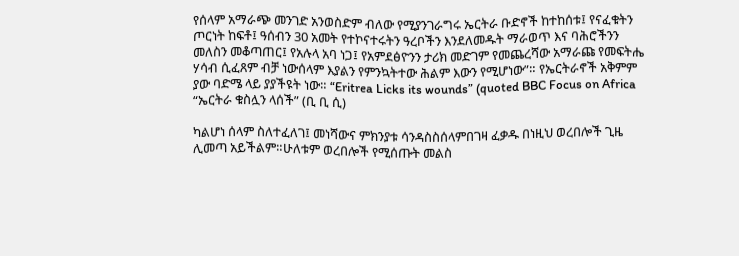የሰላም አማራጭ መንገድ አንወስድም ብለው የሚያንገራግሩ ኤርትራ ቡድኖች ከተከሰቱ፤ የናፈቁትን ጦርነት ከፍቶ፤ ዓሰብን 30 አመት የተኮናተሩትን ዓረቦችን እንደለመዱት ማራወጥ እና ባሕሮችንን መለስን መቆጣጠር፤ የአሉላ አባ ነጋ፤ የአምደፅዮንን ታሪክ መድገም የመጨረሻው አማራጩ የመፍትሔ ሃሳብ ሲፈጸም ብቻ ነውሰላም እያልን የምንኳትተው ሕልም እውን የሚሆነው”። የኤርትራኖች አቅምም ያው ባድሜ ላይ ያያችዩት ነው። “Eritrea Licks its wounds” (quoted BBC Focus on Africa “ኤርትራ ቁስሏን ላሰች” (ቢ ቢ ሲ)

ካልሆነ ሰላም ስለተፈለገ፤ መነሻውና ምክንያቱ ሳንዳስስሰላምበገዛ ፈቃዱ በነዚህ ወረበሎች ጊዜ ሊመጣ አይችልም።ሁለቱም ወረበሎች የሚሰጡት መልስ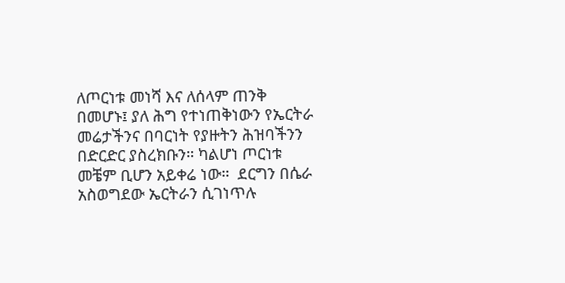ለጦርነቱ መነሻ እና ለሰላም ጠንቅ በመሆኑ፤ ያለ ሕግ የተነጠቅነውን የኤርትራ መሬታችንና በባርነት የያዙትን ሕዝባችንን በድርድር ያስረክቡን። ካልሆነ ጦርነቱ መቼም ቢሆን አይቀሬ ነው።  ደርግን በሴራ አስወግደው ኤርትራን ሲገነጥሉ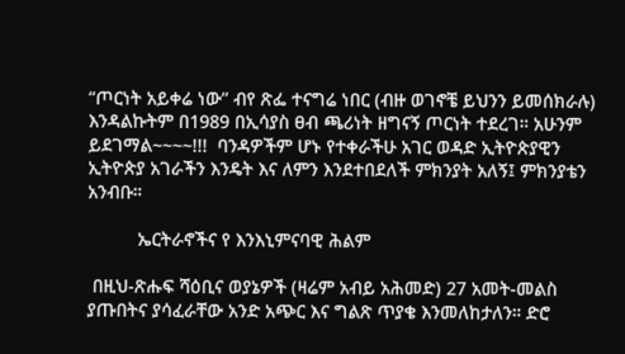“ጦርነት አይቀሬ ነው” ብየ ጽፌ ተናግሬ ነበር (ብዙ ወገኖቼ ይህንን ይመሰክራሉ) እንዳልኩትም በ1989 በኢሳያስ ፀብ ጫሪነት ዘግናኝ ጦርነት ተደረገ። አሁንም ይደገማል~~~~!!!  ባንዳዎችም ሆኑ የተቀራችሁ አገር ወዳድ ኢትዮጵያዊን ኢትዮጵያ አገራችን እንዴት እና ለምን እንደተበደለች ምክንያት አለኝ፤ ምክንያቴን አንብቡ።

          ኤርትራኖችና የ እንእኒምናባዊ ሕልም

 በዚህ-ጽሑፍ ሻዕቢና ወያኔዎች (ዛሬም አብይ አሕመድ) 27 አመት-መልስ ያጡበትና ያሳፈራቸው አንድ አጭር እና ግልጽ ጥያቄ እንመለከታለን። ድሮ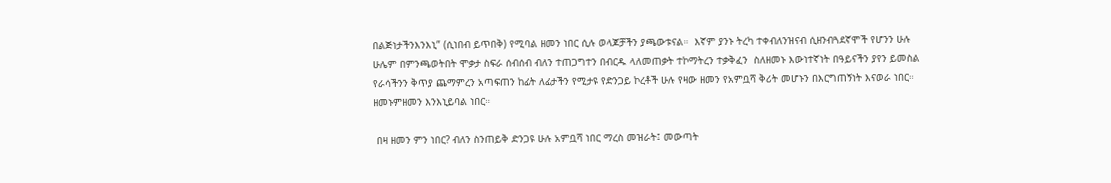በልጅነታችንእንእኒ” (ሲነበብ ይጥበቅ) የሚባል ዘመን ነበር ሲሉ ወላጆቻችን ያጫውቱናል።  እኛም ያንኑ ትረካ ተቀብለንዝናብ ሲዘንብጓደኛሞች የሆንን ሁሉ ሁሌም በምንጫወትበት ሞቃታ ስፍራ ሰብሰብ ብለን ተጠጋግተን በብርዱ ላለመጠቃት ተኮማትረን ተቃቅፈን  ስለዘመኑ እውነተኛነት በዓይናችን ያየን ይመስል የራሳችንን ቅጥያ ጨማምረን አጣፍጠን ከፊት ለፊታችን የሚታዩ የድንጋይ ኮረቶች ሁሉ የዛው ዘመን የአምቧሻ ቅሪት መሆኑን በእርግጠኝነት እናወራ ነበር። ዘመኑምዘመን እንእኒይባል ነበር።

 በዛ ዘመን ምን ነበር? ብለን ስንጠይቅ ድንጋዩ ሁሉ አምቧሻ ነበር ማረስ መዝራት፤ መውጣት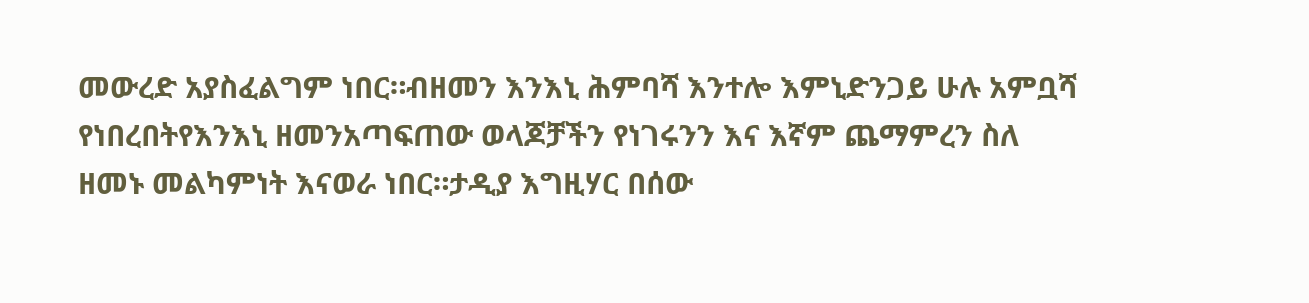መውረድ አያስፈልግም ነበር።ብዘመን እንእኒ ሕምባሻ እንተሎ እምኒድንጋይ ሁሉ አምቧሻ የነበረበትየእንእኒ ዘመንአጣፍጠው ወላጆቻችን የነገሩንን እና እኛም ጨማምረን ስለ ዘመኑ መልካምነት እናወራ ነበር።ታዲያ እግዚሃር በሰው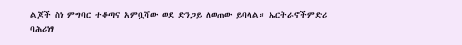ልጆች ስነ ምግባር ተቆጣና አምቧሻው ወደ ድንጋይ ለወጠው ይባላል። ኤርትራኖችምድሪ ባሕሪነፃ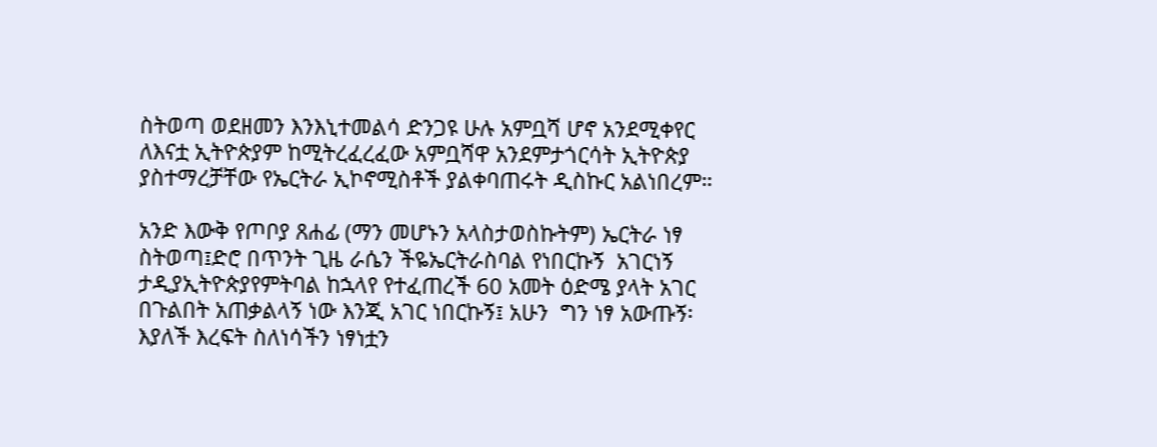ስትወጣ ወደዘመን እንእኒተመልሳ ድንጋዩ ሁሉ አምቧሻ ሆኖ አንደሚቀየር ለእናቷ ኢትዮጵያም ከሚትረፈረፈው አምቧሻዋ አንደምታጎርሳት ኢትዮጵያ ያስተማረቻቸው የኤርትራ ኢኮኖሚስቶች ያልቀባጠሩት ዲስኩር አልነበረም።

አንድ እውቅ የጦቦያ ጸሐፊ (ማን መሆኑን አላስታወስኩትም) ኤርትራ ነፃ ስትወጣ፤ድሮ በጥንት ጊዜ ራሴን ችዬኤርትራስባል የነበርኩኝ  አገርነኝ  ታዲያኢትዮጵያየምትባል ከኋላየ የተፈጠረች 60 አመት ዕድሜ ያላት አገር በጉልበት አጠቃልላኝ ነው እንጂ አገር ነበርኩኝ፤ አሁን  ግን ነፃ አውጡኝ፡ እያለች እረፍት ስለነሳችን ነፃነቷን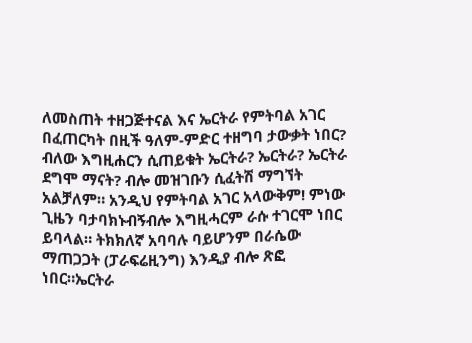ለመስጠት ተዘጋጅተናል እና ኤርትራ የምትባል አገር በፈጠርካት በዚች ዓለም-ምድር ተዘግባ ታውቃት ነበር? ብለው እግዚሐርን ሲጠይቁት ኤርትራ? ኤርትራ? ኤርትራ ደግሞ ማናት? ብሎ መዝገቡን ሲፈትሽ ማግኘት አልቻለም። አንዲህ የምትባል አገር አላውቅም! ምነው ጊዜን ባታባክኑብኝብሎ እግዚሓርም ራሱ ተገርሞ ነበር ይባላል። ትክክለኛ አባባሉ ባይሆንም በራሴው ማጠጋጋት (ፓራፍሬዚንግ) እንዲያ ብሎ ጽፎ ነበር።ኤርትራ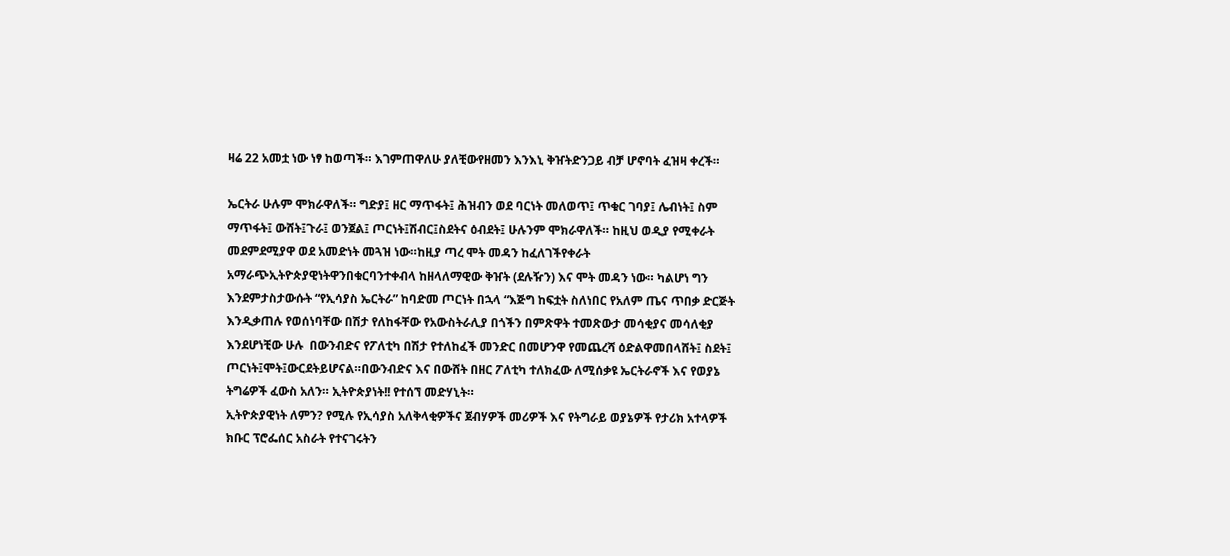ዛሬ 22 አመቷ ነው ነፃ ከወጣች። እገምጠዋለሁ ያለቺውየዘመን እንእኒ ቅዠትድንጋይ ብቻ ሆኖባት ፈዝዛ ቀረች።

ኤርትራ ሁሉም ሞክራዋለች። ግድያ፤ ዘር ማጥፋት፤ ሕዝብን ወደ ባርነት መለወጥ፤ ጥቁር ገባያ፤ ሌብነት፤ ስም ማጥፋት፤ ውሸት፤ጉራ፤ ወንጀል፤ ጦርነት፤ሽብር፤ስደትና ዕብደት፤ ሁሉንም ሞክራዋለች። ከዚህ ወዲያ የሚቀራት መደምደሚያዋ ወደ አመድነት መጓዝ ነው።ከዚያ ጣረ ሞት መዳን ከፈለገችየቀራት አማራጭኢትዮጵያዊነትዋንበቁርባንተቀብላ ከዘላለማዊው ቅዠት (ደሉዥን) እና ሞት መዳን ነው። ካልሆነ ግን እንደምታስታውሱት “የኢሳያስ ኤርትራ” ከባድመ ጦርነት በኋላ “እጅግ ከፍቷት ስለነበር የአለም ጤና ጥበቃ ድርጅት እንዲቃጠሉ የወሰነባቸው በሽታ የለከፋቸው የአውስትራሊያ በጎችን በምጽዋት ተመጽውታ መሳቂያና መሳለቂያ እንደሆነቺው ሁሉ  በውንብድና የፖለቲካ በሽታ የተለከፈች መንድር በመሆንዋ የመጨረሻ ዕድልዋመበላሸት፤ ስደት፤ ጦርነት፤ሞት፤ውርደትይሆናል።በውንብድና እና በውሸት በዘር ፖለቲካ ተለክፈው ለሚሰቃዩ ኤርትራኖች እና የወያኔ ትግሬዎች ፈውስ አለን። ኢትዮጵያነት!! የተሰኘ መድሃኒት።
ኢትዮጵያዊነት ለምን? የሚሉ የኢሳያስ አለቅላቂዎችና ጀብሃዎች መሪዎች እና የትግራይ ወያኔዎች የታሪክ አተላዎች ክቡር ፕሮፌሰር አስራት የተናገሩትን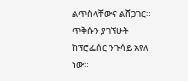ልጥስላቸውና ልሸጋገር። ጥቅሱን ያገኘሁት ከፕሮፌሰር ንጉሳይ አየለ ነው።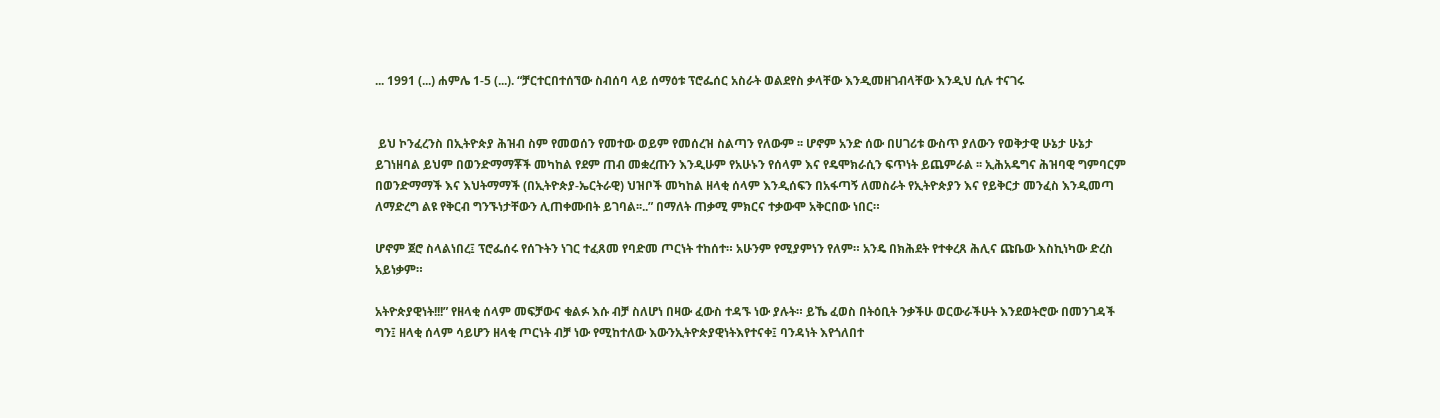... 1991 (...) ሐምሌ 1-5 (...). “ቻርተርበተሰኘው ስብሰባ ላይ ሰማዕቱ ፕሮፌሰር አስራት ወልደየስ ቃላቸው እንዲመዘገብላቸው እንዲህ ሲሉ ተናገሩ


 ይህ ኮንፈረንስ በኢትዮጵያ ሕዝብ ስም የመወሰን የመተው ወይም የመሰረዝ ስልጣን የለውም ፡፡ ሆኖም አንድ ሰው በሀገሪቱ ውስጥ ያለውን የወቅታዊ ሁኔታ ሁኔታ ይገነዘባል ይህም በወንድማማቾች መካከል የደም ጠብ መቋረጡን እንዲሁም የአሁኑን የሰላም እና የዴሞክራሲን ፍጥነት ይጨምራል ፡፡ ኢሕአዴግና ሕዝባዊ ግምባርም በወንድማማች እና እህትማማች (በኢትዮጵያ-ኤርትራዊ) ህዝቦች መካከል ዘላቂ ሰላም እንዲሰፍን በአፋጣኝ ለመስራት የኢትዮጵያን እና የይቅርታ መንፈስ እንዲመጣ ለማድረግ ልዩ የቅርብ ግንኙነታቸውን ሊጠቀሙበት ይገባል፡፡..” በማለት ጠቃሚ ምክርና ተቃውሞ አቅርበው ነበር።

ሆኖም ጀሮ ስላልነበረ፤ ፕሮፌሰሩ የሰጉትን ነገር ተፈጸመ የባድመ ጦርነት ተከሰተ። አሁንም የሚያምነን የለም። አንዴ በክሕደት የተቀረጸ ሕሊና ጩቤው እስኪነካው ድረስ አይነቃም።

አትዮጵያዊነት!!!” የዘላቂ ሰላም መፍቻውና ቁልፉ እሱ ብቻ ስለሆነ በዛው ፈውስ ተዳኙ ነው ያሉት። ይኼ ፈወስ በትዕቢት ንቃችሁ ወርውራችሁት እንደወትሮው በመንገዳች ግን፤ ዘላቂ ሰላም ሳይሆን ዘላቂ ጦርነት ብቻ ነው የሚከተለው እውንኢትዮጵያዊነትእየተናቀ፤ ባንዳነት እየጎለበተ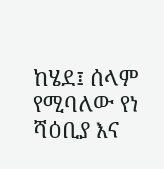ከሄደ፤ ሰላም የሚባለው የነ ሻዕቢያ እና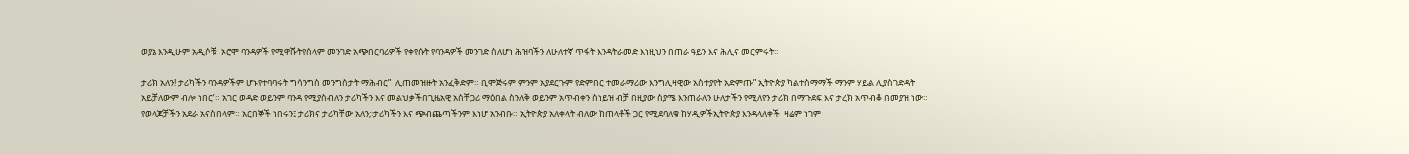ወያኔ እንዲሁም አዲሶቹ  ኦሮሞ ባንዳዎች የሚዋሹትየሰላም መንገድ አጭበርባሪዎች የቀየሱት የባንዳዎች መንገድ ስለሆነ ሕዝባችን ለሁለተኛ ጥፋት እንዳትራመድ እነዚህን በጠራ ዓይን እና ሕሊና መርምሩት።

ታሪክ አለን! ታሪካችን ባንዳዎችም ሆኑየተባባሩት ግሳንግስ መንግስታት ማሕብር”  ሊጠመዝዙት አንፈቅድም። ቢሞጅሩም ምንም አያደርጉም የድምበር ተመራማሪው እንግሊዛዊው አስተያየት አድምጡ” ኢትዮጵያ ካልተስማማች ማንም ሃይል ሊያስገድዳት አይቻለውም ብሎ ነበር’። አገር ወዳድ ወይንም ባንዳ የሚያስብለን ታሪካችን እና መልህቃችበጊዜአዊ አስቸጋሪ ማዕበል ስንለቅ ወይንም አጥብቀን ስነይዝ ብቻ በዚያው ስያሜ እንጠራለን ሁለታችን የሚለየን ታሪክ በማጉደፍ እና ታረክ አጥብቆ በመያዝ ነው። የወላጆቻችን አደራ አናስበላም። አርበኞች ነበሩን፤ ታሪክና ታሪካቸው አለን;፡ታሪካችን እና ጭብጨጣችንም እነሆ አንብቡ። ኢትዮጵያ አለቀላት ብለው ከጠላቶች ጋር የሚደባለቁ ከሃዲዎችኢትዮጵያ እንዳላለቀች  ዛሬም ነገም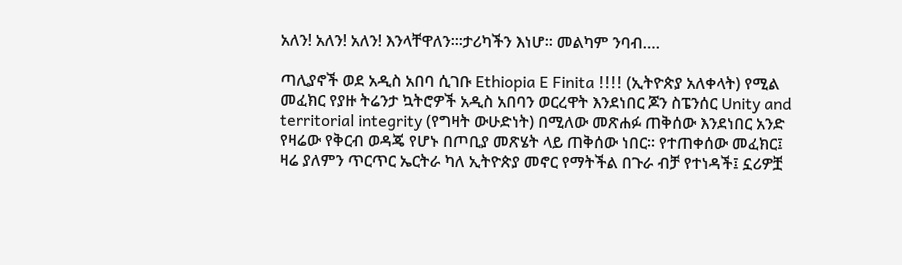አለን! አለን! አለን! እንላቸዋለን።፡ታሪካችን እነሆ። መልካም ንባብ….

ጣሊያኖች ወደ አዲስ አበባ ሲገቡ Ethiopia E Finita !!!! (ኢትዮጵያ አለቀላት) የሚል መፈክር የያዙ ትሬንታ ኳትሮዎች አዲስ አበባን ወርረዋት እንደነበር ጆን ስፔንሰር Unity and territorial integrity (የግዛት ውሁድነት) በሚለው መጽሐፉ ጠቅሰው እንደነበር አንድ የዛሬው የቅርብ ወዳጄ የሆኑ በጦቢያ መጽሄት ላይ ጠቅሰው ነበር። የተጠቀሰው መፈክር፤ ዛሬ ያለምን ጥርጥር ኤርትራ ካለ ኢትዮጵያ መኖር የማትችል በጉራ ብቻ የተነዳች፤ ኗሪዎቿ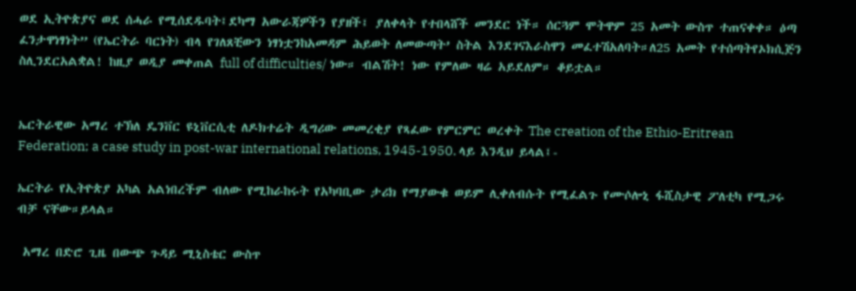ወደ ኢትዮጵያና ወደ ሰሓራ የሚሰደዱባት፤ደካማ አውራጃዎችን የያዘች፤ ያለቀላት የተበላሸች መንደር ነች። ሰርጓም ሞትዋም 25 አመት ውስጥ ተጠናቀቀ። ዕጣ ፈንታዋነፃነት” (የኤርትራ ባርነት) ብላ የገለጸቺውን ነፃነቷንከአመዳም ሕይወት ለመውጣት’ ስትል እንደገናእራስዋን መፈተሽአለባት።ለ25 አመት የተሰጣትየኦክሲጅን ስሊንደርአልቋል! ከዚያ ወዲያ መቀጠል full of difficulties/ ነው። ብልሽት! ነው የምለው ዛሬ አይደለም። ቆይቷል።


ኤርትራዊው አማረ ተኽለ ዴንቨር ዩኒቨርሲቲ ለዶክተሬት ዲግሪው መመረቂያ የጻፈው የምርምር ወረቀት The creation of the Ethio-Eritrean Federation; a case study in post-war international relations, 1945-1950. ላይ እንዲህ ይላል፤-

ኤርትራ የኢትዮጵያ አካል አልነበረችም ብለው የሚከራከሩት የአካባቢው ታሪክ የማያውቁ ወይም ሊቀለብሱት የሚፈልጉ የሙሶሎኒ ፋሺስታዊ ፖለቲካ የሚጋሩ ብቻ ናቸው።ይላል።

 አማረ በድሮ ጊዜ በውጭ ጉዳይ ሚኒስቴር ውስጥ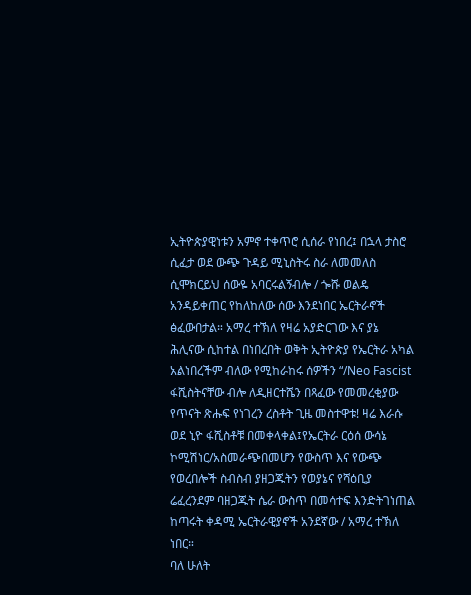ኢትዮጵያዊነቱን አምኖ ተቀጥሮ ሲሰራ የነበረ፤ በኋላ ታስሮ ሲፈታ ወደ ውጭ ጉዳይ ሚኒስትሩ ስራ ለመመለስ ሲሞክርይህ ሰውዬ አባርሩልኝብሎ / ጐሹ ወልዴ አንዳይቀጠር የከለከለው ሰው እንደነበር ኤርትራኖች ፅፈውበታል። አማረ ተኽለ የዛሬ አያድርገው እና ያኔ ሕሊናው ሲከተል በነበረበት ወቅት ኢትዮጵያ የኤርትራ አካል አልነበረችም ብለው የሚከራከሩ ሰዎችን “/Neo Fascist ፋሺስትናቸው ብሎ ለዲዘርተሼን በጻፈው የመመረቂያው የጥናት ጽሑፍ የነገረን ረስቶት ጊዜ መስተዋቱ! ዛሬ እራሱ ወደ ኒዮ ፋሺስቶቹ በመቀላቀል፤የኤርትራ ርዕሰ ውሳኔ ኮሚሽነር/አስመራጭበመሆን የውስጥ እና የውጭ የወረበሎች ስብስብ ያዘጋጁትን የወያኔና የሻዕቢያ ሬፈረንደም ባዘጋጁት ሴራ ውስጥ በመሳተፍ እንድትገነጠል ከጣሩት ቀዳሚ ኤርትራዊያኖች አንደኛው / አማረ ተኽለ ነበር።
ባለ ሁለት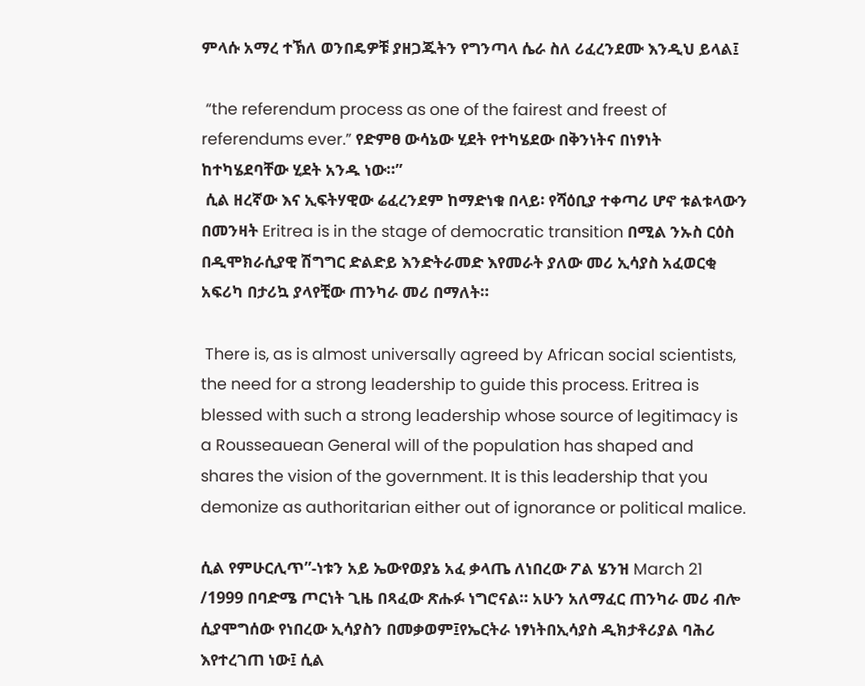ምላሱ አማረ ተኽለ ወንበዴዎቹ ያዘጋጁትን የግንጣላ ሴራ ስለ ሪፈረንደሙ እንዲህ ይላል፤

 “the referendum process as one of the fairest and freest of referendums ever.” የድምፀ ውሳኔው ሂደት የተካሄደው በቅንነትና በነፃነት ከተካሄደባቸው ሂደት አንዱ ነው።”
 ሲል ዘረኛው እና ኢፍትሃዊው ሬፈረንደም ከማድነቁ በላይ፡ የሻዕቢያ ተቀጣሪ ሆኖ ቱልቱላውን በመንዛት Eritrea is in the stage of democratic transition በሚል ንኡስ ርዕስ በዲሞክራሲያዊ ሽግግር ድልድይ እንድትራመድ እየመራት ያለው መሪ ኢሳያስ አፈወርቂ አፍሪካ በታሪኳ ያላየቺው ጠንካራ መሪ በማለት።

 There is, as is almost universally agreed by African social scientists, the need for a strong leadership to guide this process. Eritrea is blessed with such a strong leadership whose source of legitimacy is a Rousseauean General will of the population has shaped and shares the vision of the government. It is this leadership that you demonize as authoritarian either out of ignorance or political malice.

ሲል የምሁርሊጥ”-ነቱን አይ ኤውየወያኔ አፈ ቃላጤ ለነበረው ፖል ሄንዝ March 21 /1999 በባድሜ ጦርነት ጊዜ በጻፈው ጽሑፉ ነግሮናል። አሁን አለማፈር ጠንካራ መሪ ብሎ ሲያሞግሰው የነበረው ኢሳያስን በመቃወም፤የኤርትራ ነፃነትበኢሳያስ ዲክታቶሪያል ባሕሪ እየተረገጠ ነው፤ ሲል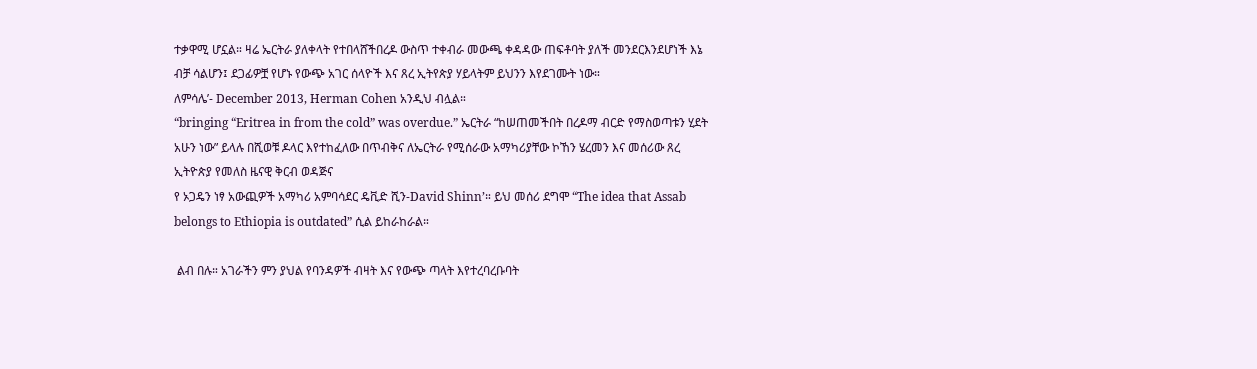ተቃዋሚ ሆኗል። ዛሬ ኤርትራ ያለቀላት የተበላሸችበረዶ ውስጥ ተቀብራ መውጫ ቀዳዳው ጠፍቶባት ያለች መንደርእንደሆነች እኔ ብቻ ሳልሆን፤ ደጋፊዎቿ የሆኑ የውጭ አገር ሰላዮች እና ጸረ ኢትየጵያ ሃይላትም ይህንን እየደገሙት ነው።
ለምሳሌ’- December 2013, Herman Cohen አንዲህ ብሏል።
“bringing “Eritrea in from the cold” was overdue.” ኤርትራ “ከሠጠመችበት በረዶማ ብርድ የማስወጣቱን ሂደት አሁን ነው” ይላሉ በሺወቹ ዶላር እየተከፈለው በጥብቅና ለኤርትራ የሚሰራው አማካሪያቸው ኮኸን ሄረመን እና መሰሪው ጸረ ኢትዮጵያ የመለስ ዜናዊ ቅርብ ወዳጅና
የ ኦጋዴን ነፃ አውጪዎች አማካሪ አምባሳደር ዴቪድ ሺን-David Shinn’። ይህ መሰሪ ደግሞ “The idea that Assab belongs to Ethiopia is outdated” ሲል ይከራከራል።

 ልብ በሉ። አገራችን ምን ያህል የባንዳዎች ብዛት እና የውጭ ጣላት እየተረባረቡባት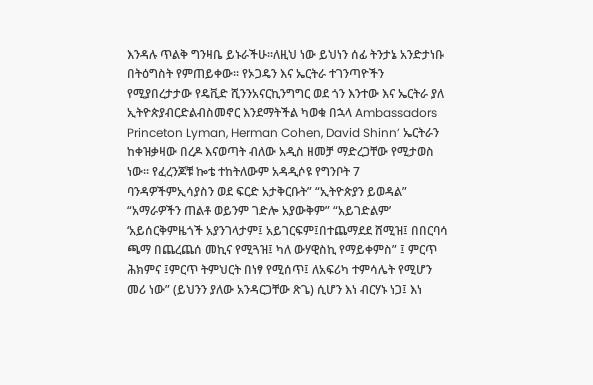እንዳሉ ጥልቅ ግንዛቤ ይኑራችሁ።ለዚህ ነው ይህነን ሰፊ ትንታኔ አንድታነቡ በትዕግስት የምጠይቀው። የኦጋዴን እና ኤርትራ ተገንጣዮችን የሚያበረታታው የዴቪድ ሺንንአናርኪንግግር ወደ ጎን እንተው እና ኤርትራ ያለ ኢትዮጵያብርድልብስመኖር እንደማትችል ካወቁ በኋላ Ambassadors Princeton Lyman, Herman Cohen, David Shinn’ ኤርትራን ከቀዝቃዛው በረዶ እናወጣት ብለው አዲስ ዘመቻ ማድረጋቸው የሚታወስ ነው። የፈረንጆቹ ኰቴ ተከትለውም አዳዲሶዩ የግንቦት 7 ባንዳዎችምኢሳያስን ወደ ፍርድ አታቅርቡት” “ኢትዮጵያን ይወዳል” “አማራዎችን ጠልቶ ወይንም ገድሎ አያውቅም” “አይገድልም’ ‘አይሰርቅምዜጎች አያንገላታም፤ አይገርፍም፤በተጨማደደ ሸሚዝ፤ በበርባሳ ጫማ በጨረጨሰ መኪና የሚጓዝ፤ ካለ ውሃዊስኪ የማይቀምስ” ፤ ምርጥ ሕክምና ፤ምርጥ ትምህርት በነፃ የሚሰጥ፤ ለአፍሪካ ተምሳሌት የሚሆን መሪ ነው” (ይህንን ያለው አንዳርጋቸው ጽጌ) ሲሆን እነ ብርሃኑ ነጋ፤ እነ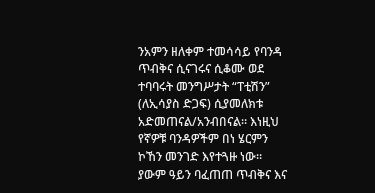ንአምን ዘለቀም ተመሳሳይ የባንዳ ጥብቅና ሲናገሩና ሲቆሙ ወደ ተባባሩት መንግሥታት “ፐቲሽን” (ለኢሳያስ ድጋፍ) ሲያመለክቱ አድመጠናል/አንብበናል። እነዚህ የኛዎቹ ባንዳዎችም በነ ሄርምን ኮኸን መንገድ እየተጓዙ ነው። ያውም ዓይን ባፈጠጠ ጥብቅና እና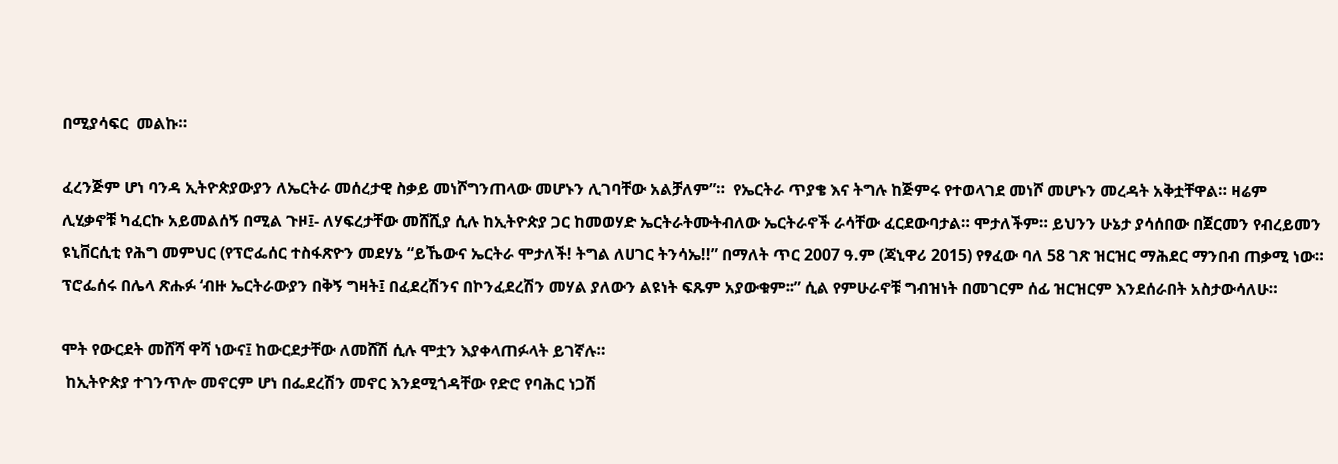በሚያሳፍር  መልኩ።

ፈረንጅም ሆነ ባንዳ ኢትዮጵያውያን ለኤርትራ መሰረታዊ ስቃይ መነሾግንጠላው መሆኑን ሊገባቸው አልቻለም”።  የኤርትራ ጥያቄ እና ትግሉ ከጅምሩ የተወላገደ መነሾ መሆኑን መረዳት አቅቷቸዋል። ዛሬም ሊሂቃኖቹ ካፈርኩ አይመልሰኝ በሚል ጉዞ፤- ለሃፍረታቸው መሸሺያ ሲሉ ከኢትዮጵያ ጋር ከመወሃድ ኤርትራትሙትብለው ኤርትራኖች ራሳቸው ፈርደውባታል። ሞታለችም። ይህንን ሁኔታ ያሳሰበው በጀርመን የብረይመን ዩኒቨርሲቲ የሕግ መምህር (የፕሮፌሰር ተስፋጽዮን መደሃኔ “ይኼውና ኤርትራ ሞታለች! ትግል ለሀገር ትንሳኤ!!” በማለት ጥር 2007 ዓ.ም (ጃኒዋሪ 2015) የፃፈው ባለ 58 ገጽ ዝርዝር ማሕደር ማንበብ ጠቃሚ ነው። ፕሮፌሰሩ በሌላ ጽሑፉ ‘ብዙ ኤርትራውያን በቅኝ ግዛት፤ በፈደረሽንና በኮንፈደረሽን መሃል ያለውን ልዩነት ፍጹም አያውቁም፡፡” ሲል የምሁራኖቹ ግብዝነት በመገርም ሰፊ ዝርዝርም እንደሰራበት አስታውሳለሁ።

ሞት የውርደት መሸሻ ዋሻ ነውና፤ ከውርደታቸው ለመሸሽ ሲሉ ሞቷን እያቀላጠፉላት ይገኛሉ።
 ከኢትዮጵያ ተገንጥሎ መኖርም ሆነ በፌደረሽን መኖር እንደሚጎዳቸው የድሮ የባሕር ነጋሽ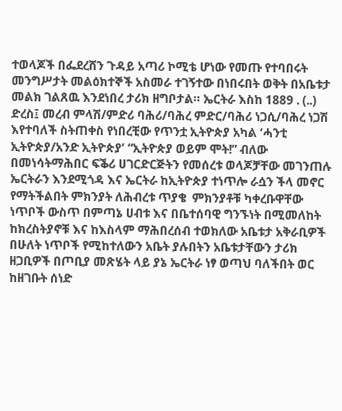ተወላጆች በፌደረሸን ጉዳይ አጣሪ ኮሚቴ ሆነው የመጡ የተባበሩት መንግሥታት መልዕክተኞች አስመራ ተገኝተው በነበሩበት ወቅት በአቤቱታ መልክ ገልጸዉ እንደነበረ ታሪክ ዘግቦታል። ኤርትራ እስከ 1889 . (..) ድረስ፤ መረብ ምላሽ/ምድሪ ባሕሪ/ባሕረ ምድር/ባሕሪ ነጋሲ/ባሕረ ነጋሽ እየተባለች ስትጠቀስ የነበረቺው የጥንቷ ኢትዮጵያ አካል ‘ሓንቲ ኢትዮጵያ/አንድ ኢትዮጵያ’ “ኢትዮጵያ ወይም ሞት!” ብለው በመነሳትማሕበር ፍቕሪ ሀገርድርጅትን የመሰረቱ ወላጆቻቸው መገንጠሉ ኤርትራን እንደሚጎዳ እና ኤርትራ ከኢትዮጵያ ተነጥሎ ራሷን ችላ መኖር የማትችልበት ምክንያት ለሕብረቱ ጥያቄ  ምክንያቶቹ ካቀረቡዋቸው ነጥቦች ውስጥ በምጣኔ ሀብቱ እና በቤተሰባዊ ግንኙነት በሚመለከት ከክረስትያኖቹ እና ከእስላም ማሕበረሰብ ተወክለው አቤቱታ አቅራቢዎች በሁለት ነጥቦች የሚከተለውን አቤት ያሉበትን አቤቱታቸውን ታሪክ ዘጋቢዎች በጦቢያ መጽሄት ላይ ያኔ ኤርትራ ነፃ ወጣህ ባለችበት ወር ከዘገቡት ሰነድ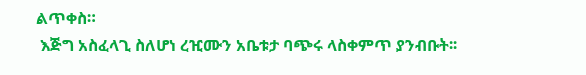ልጥቀስ።
 እጅግ አስፈላጊ ስለሆነ ረዢሙን አቤቱታ ባጭሩ ላስቀምጥ ያንብቡት፡፡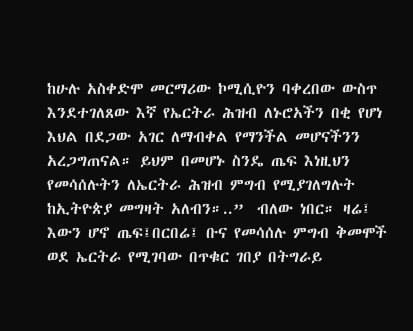ከሁሉ አስቀድሞ መርማሪው ኮሚሲዮን ባቀረበው ውስጥ እንደተገለጸው እኛ የኤርትራ ሕዝብ ለኑሮአችን በቂ የሆነ እህል በደጋው አገር ለማብቀል የማንችል መሆናችንን አረጋግጠናል። ይህም በመሆኑ ስንዴ ጤፍ እነዚህን የመሳሰሉትን ለኤርትራ ሕዝብ ምግብ የሚያገለግሉት ከኢትዮጵያ መግዛት አለብን።..”  ብለው ነበር። ዛሬ፤ እውን ሆኖ ጤፍ፤በርበሬ፤ ቡና የመሳሰሉ ምግብ ቅመሞች ወደ ኤርትራ የሚገባው በጥቁር ገበያ በትግራይ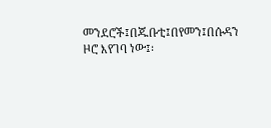መንደሮች፤በጁቡቲ፤በየመን፤በሱዳን ዞሮ እየገባ ነው፤፡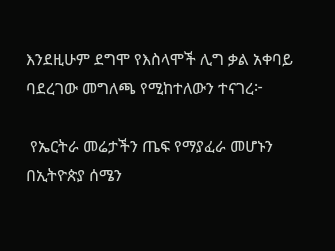እንደዚሁም ደግሞ የእስላሞች ሊግ ቃል አቀባይ ባደረገው መግለጫ የሚከተለውን ተናገረ፦

 የኤርትራ መሬታችን ጤፍ የማያፈራ መሆኑን በኢትዮጵያ ሰሜን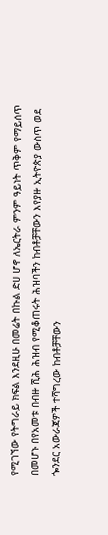የሚገኘው የትግራይ ክፍል እንደዚሁ በመሬት በኩል ድሀ ሆኖ ለኤርትራ ምንም ዓይነት ጥቅም የማይሰጥ በመሆኑ በየአመቱ በብዙ ሺሕ ሕዝብ የሚቆጠሩት ሕዝባችን ከብቶቻቸውን እየያዙ ኢትዮጵያ ውስጥ ወደ ጐንደር አውራጃዎች ተሻግረው ከብቶቻቸውን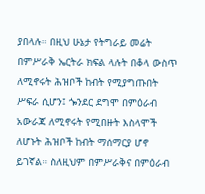ያበላሉ። በዚህ ሁኔታ የትግራይ መሬት በምሥራቅ ኤርትራ ክፍል ላሉት በቆላ ውስጥ ለሚኖሩት ሕዝቦች ከብት የሚያግጡበት ሥፍራ ሲሆን፤ ጐንደር ደግሞ በምዕራብ አውራጃ ለሚኖሩት የሚበዙት እስላሞች ለሆኑት ሕዝቦች ከብት ማሰማርያ ሆኖ ይገኛል። ስለዚህም በምሥራቅና በምዕራብ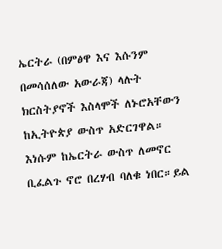ኤርትራ (በምፅዋ እና እሱንም በመሳሰለው አውራጃ) ላሉት ክርስትያኖች እስላሞች ለኑሮአቸውን ከኢትዮጵያ ውስጥ አድርገዋል። እነሱም ከኤርትራ ውስጥ ለመኖር ቢፈልጉ ኖሮ በረሃብ ባለቁ ነበር።ይል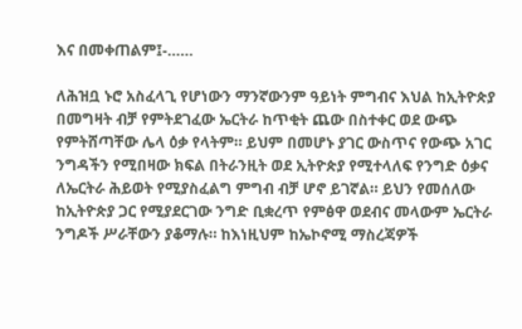እና በመቀጠልም፤-……

ለሕዝቧ ኑሮ አስፈላጊ የሆነውን ማንኛውንም ዓይነት ምግብና እህል ከኢትዮጵያ በመግዛት ብቻ የምትደገፈው ኤርትራ ከጥቂት ጨው በስተቀር ወደ ውጭ የምትሸጣቸው ሌላ ዕቃ የላትም። ይህም በመሆኑ ያገር ውስጥና የውጭ አገር ንግዳችን የሚበዛው ክፍል በትራንዚት ወደ ኢትዮጵያ የሚተላለፍ የንግድ ዕቃና ለኤርትራ ሕይወት የሚያስፈልግ ምግብ ብቻ ሆኖ ይገኛል። ይህን የመሰለው ከኢትዮጵያ ጋር የሚያደርገው ንግድ ቢቋረጥ የምፅዋ ወደብና መላውም ኤርትራ ንግዶች ሥራቸውን ያቆማሉ። ከእነዚህም ከኤኮኖሚ ማስረጃዎች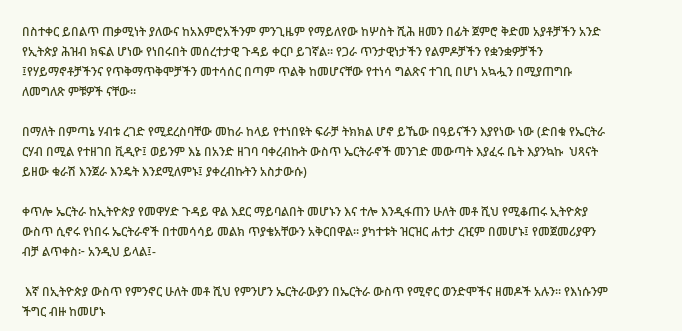በስተቀር ይበልጥ ጠቃሚነት ያለውና ከአእምሮአችንም ምንጊዜም የማይለየው ከሦስት ሺሕ ዘመን በፊት ጀምሮ ቅድመ አያቶቻችን አንድ የኢትጵያ ሕዝብ ክፍል ሆነው የነበሩበት መሰረተታዊ ጉዳይ ቀርቦ ይገኛል። የጋራ ጥንታዊነታችን የልምዶቻችን የቋንቋዎቻችን ፤የሃይማኖቶቻችንና የጥቅማጥቅሞቻችን መተሳሰር በጣም ጥልቅ ከመሆናቸው የተነሳ ግልጽና ተገቢ በሆነ አኳሗን በሚያጠግቡ ለመግለጽ ምቹዎች ናቸው።

በማለት በምጣኔ ሃብቱ ረገድ የሚደረስባቸው መከራ ከላይ የተነበዩት ፍራቻ ትክክል ሆኖ ይኼው በዓይናችን እያየነው ነው (ድበቁ የኤርትራ ርሃብ በሚል የተዘገበ ቪዲዮ፤ ወይንም እኔ በአንድ ዘገባ ባቀረብኩት ውስጥ ኤርትራኖች መንገድ መውጣት እያፈሩ ቤት እያንኳኩ  ህጻናት ይዘው ቁራሽ እንጀራ እንዴት እንደሚለምኑ፤ ያቀረብኩትን አስታውሱ)

ቀጥሎ ኤርትራ ከኢትዮጵያ የመዋሃድ ጉዳይ ዋል እደር ማይባልበት መሆኑን እና ተሎ እንዲፋጠን ሁለት መቶ ሺህ የሚቆጠሩ ኢትዮጵያ ውስጥ ሲኖሩ የነበሩ ኤርትራኖች በተመሳሳይ መልክ ጥያቄአቸውን አቅርበዋል። ያካተቱት ዝርዝር ሐተታ ረዢም በመሆኑ፤ የመጀመሪያዋን ብቻ ልጥቀስ፦ አንዲህ ይላል፤-

 እኛ በኢትዮጵያ ውስጥ የምንኖር ሁለት መቶ ሺህ የምንሆን ኤርትራውያን በኤርትራ ውስጥ የሚኖር ወንድሞችና ዘመዶች አሉን። የእነሱንም ችግር ብዙ ከመሆኑ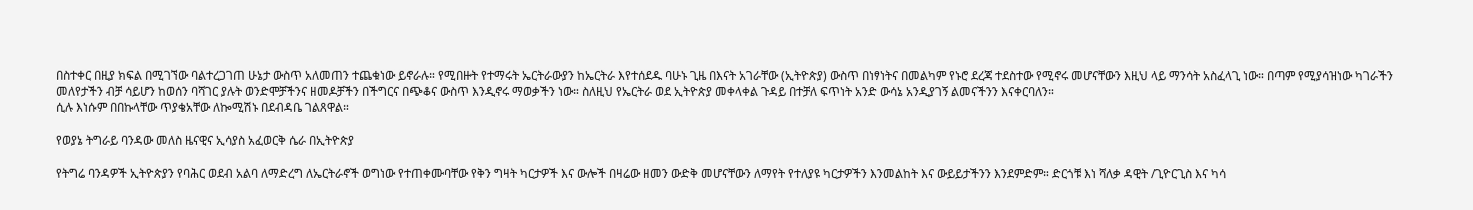በስተቀር በዚያ ክፍል በሚገኘው ባልተረጋገጠ ሁኔታ ውስጥ አለመጠን ተጨቁነው ይኖራሉ። የሚበዙት የተማሩት ኤርትራውያን ከኤርትራ እየተሰደዱ ባሁኑ ጊዜ በእናት አገራቸው (ኢትዮጵያ) ውስጥ በነፃነትና በመልካም የኑሮ ደረጃ ተደስተው የሚኖሩ መሆናቸውን እዚህ ላይ ማንሳት አስፈላጊ ነው። በጣም የሚያሳዝነው ካገራችን መለየታችን ብቻ ሳይሆን ከወሰን ባሻገር ያሉት ወንድሞቻችንና ዘመዶቻችን በችግርና በጭቆና ውስጥ እንዲኖሩ ማወቃችን ነው። ስለዚህ የኤርትራ ወደ ኢትዮጵያ መቀላቀል ጉዳይ በተቻለ ፍጥነት አንድ ውሳኔ አንዲያገኝ ልመናችንን እናቀርባለን።
ሲሉ እነሱም በበኩላቸው ጥያቄአቸው ለኰሚሽኑ በደብዳቤ ገልጸዋል።

የወያኔ ትግራይ ባንዳው መለስ ዜናዊና ኢሳያስ አፈወርቅ ሴራ በኢትዮጵያ

የትግሬ ባንዳዎች ኢትዮጵያን የባሕር ወደብ አልባ ለማድረግ ለኤርትራኖች ወግነው የተጠቀሙባቸው የቅን ግዛት ካርታዎች እና ውሎች በዛሬው ዘመን ውድቅ መሆናቸውን ለማየት የተለያዩ ካርታዎችን እንመልከት እና ውይይታችንን እንደምድም። ድርጎቹ እነ ሻለቃ ዳዊት /ጊዮርጊስ እና ካሳ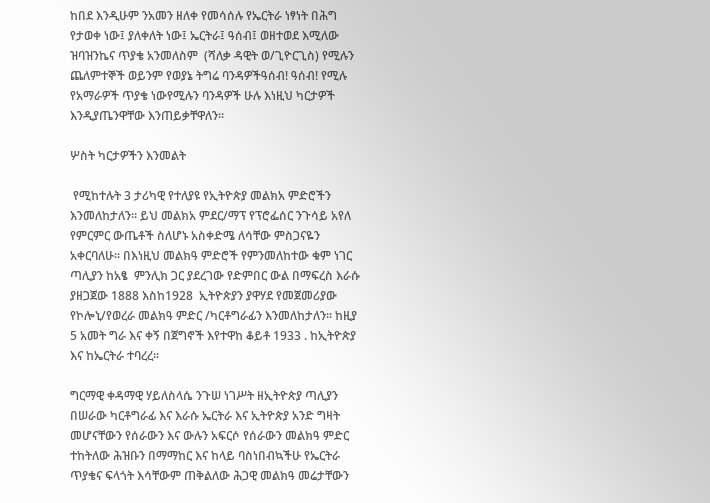ከበደ እንዲሁም ንአመን ዘለቀ የመሳሰሉ የኤርትራ ነፃነት በሕግ የታወቀ ነው፤ ያለቀለት ነው፤ ኤርትራ፤ ዓሰብ፤ ወዘተወደ እሚለው ዝባዝንኬና ጥያቄ አንመለስም  (ሻለቃ ዳዊት ወ/ጊዮርጊስ) የሚሉን ጨለምተኞች ወይንም የወያኔ ትግሬ ባንዳዎችዓሰብ! ዓሰብ! የሚሉ የአማራዎች ጥያቄ ነውየሚሉን ባንዳዎች ሁሉ እነዚህ ካርታዎች እንዲያጤንዋቸው እንጠይቃቸዋለን።

ሦስት ካርታዎችን እንመልት

 የሚከተሉት 3 ታሪካዊ የተለያዩ የኢትዮጵያ መልክአ ምድሮችን እንመለከታለን። ይህ መልክአ ምደር/ማፕ የፕሮፌሰር ንጉሳይ አየለ የምርምር ውጤቶች ስለሆኑ አስቀድሜ ለሳቸው ምስጋናዬን አቀርባለሁ። በእነዚህ መልክዓ ምድሮች የምንመለከተው ቁም ነገር ጣሊያን ከአፄ  ምንሊክ ጋር ያደረገው የድምበር ውል በማፍረስ እራሱ ያዘጋጀው 1888 እስከ1928  ኢትዮጵያን ያዋሃደ የመጀመሪያው የኮሎኒ/የወረራ መልክዓ ምድር /ካርቶግራፊን እንመለከታለን። ከዚያ 5 አመት ግራ እና ቀኝ በጀግኖች እየተዋከ ቆይቶ 1933 . ከኢትዮጵያ እና ከኤርትራ ተባረረ።

ግርማዊ ቀዳማዊ ሃይለስላሴ ንጉሠ ነገሥት ዘኢትዮጵያ ጣሊያን በሠራው ካርቶግራፊ እና እራሱ ኤርትራ እና ኢትዮጵያ አንድ ግዛት መሆናቸውን የሰራውን እና ውሉን አፍርሶ የሰራውን መልክዓ ምድር ተከትለው ሕዝቡን በማማከር እና ከላይ ባስነበብኳችሁ የኤርትራ ጥያቄና ፍላጎት እሳቸውም ጠቅልለው ሕጋዊ መልክዓ መሬታቸውን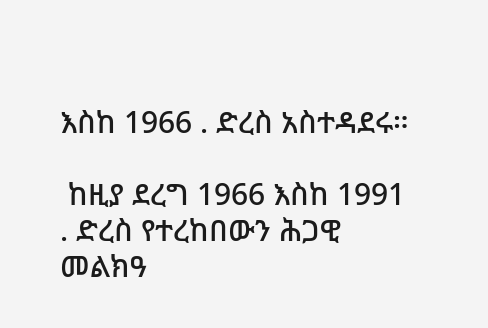እስከ 1966 . ድረስ አስተዳደሩ።

 ከዚያ ደረግ 1966 እስከ 1991 . ድረስ የተረከበውን ሕጋዊ መልክዓ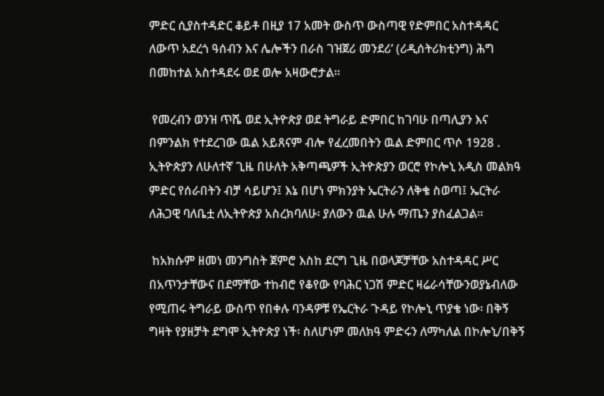ምድር ሲያስተዳድር ቆይቶ በዚያ 17 አመት ውስጥ ውስጣዊ የድምበር አስተዳዳር ለውጥ አደረጎ ዓሰብን እና ሌሎችን በራስ ገዝጀሪ መንደሪ’ (ሪዲሰትሪክቲንግ) ሕግ በመከተል አስተዳደሩ ወደ ወሎ አዛውሮታል።

 የመረብን ወንዝ ጥሼ ወደ ኢትዮጵያ ወደ ትግራይ ድምበር ከገባሁ በጣሊያን እና በምንልክ የተደረገው ዉል አይጸናም ብሎ የፈረመበትን ዉል ድምበር ጥሶ 1928 . ኢትዮጵያን ለሁለተኛ ጊዜ በሁለት አቅጣጫዎች ኢትዮጵያን ወርሮ የኮሎኒ አዲስ መልክዓ ምድር የሰራበትን ብቻ ሳይሆን፤ እኔ በሆነ ምክንያት ኤርትራን ለቅቄ ስወጣ፤ ኤርትራ ለሕጋዊ ባለቤቷ ለኢትዮጵያ አስረክባለሁ፡ ያለውን ዉል ሁሉ ማጤን ያስፈልጋል።

 ከአክሱም ዘመነ መንግስት ጀምሮ እስከ ደርግ ጊዜ በወላጆቻቸው አስተዳዳር ሥር በአጥንታቸውና በደማቸው ተከብሮ የቆየው የባሕር ነጋሽ ምድር ዛሬራሳቸውንወያኔብለው የሚጠሩ ትግራይ ውስጥ የበቀሉ ባንዳዎቹ የኤርትራ ጉዳይ የኮሎኒ ጥያቄ ነው፡ በቅኝ ግዛት የያዘቻት ደግሞ ኢትዮጵያ ነች፡ ስለሆነም መለክዓ ምድሩን ለማካለል በኮሎኒ/በቅኝ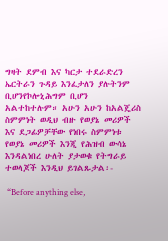ግዛት ደምብ እና ካርታ ተደራድረን ኤርትራን ጉዳይ እንፈታለን ያሉትንም ቢሆንየኮሎኒሕግም ቢሆን አልተከተሉም። አሁን አሁን ከአልጄሪስ ስምምነት ወዲህ ብዙ የወያኔ መሪዎች እና ደጋፊዎቻቸው የነበሩ ስምምነቱ የወያኔ መሪዎች እንጂ የሕዝብ ውሳኔ እንዳልነበረ ሁለት ያታወቁ የትግራይ ተወላጆች እንዲህ ይገልጹታል፡-

 “Before anything else,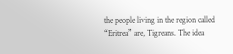the people living in the region called “Eritrea” are, Tigreans. The idea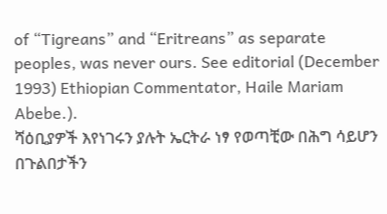of “Tigreans” and “Eritreans” as separate peoples, was never ours. See editorial (December 1993) Ethiopian Commentator, Haile Mariam Abebe.).
ሻዕቢያዎች እየነገሩን ያሉት ኤርትራ ነፃ የወጣቺው በሕግ ሳይሆን በጉልበታችን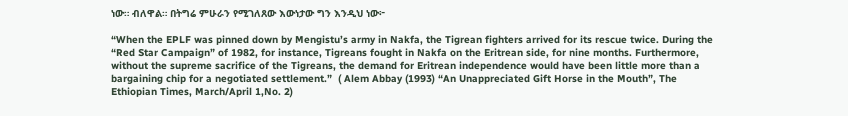ነው። ብለዋል። በትግሬ ምሁራን የሚገለጸው እውነታው ግን እንዲህ ነው፦

“When the EPLF was pinned down by Mengistu’s army in Nakfa, the Tigrean fighters arrived for its rescue twice. During the “Red Star Campaign” of 1982, for instance, Tigreans fought in Nakfa on the Eritrean side, for nine months. Furthermore, without the supreme sacrifice of the Tigreans, the demand for Eritrean independence would have been little more than a bargaining chip for a negotiated settlement.”  ( Alem Abbay (1993) “An Unappreciated Gift Horse in the Mouth”, The Ethiopian Times, March/April 1,No. 2)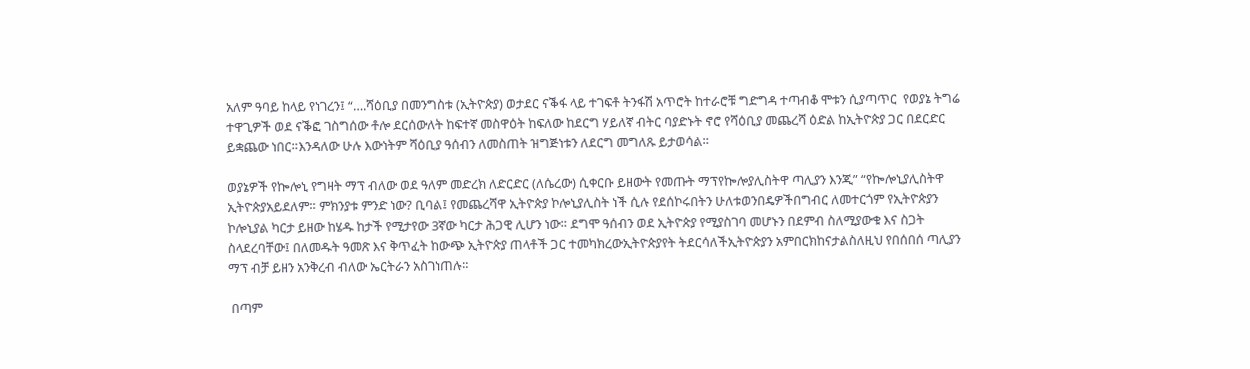አለም ዓባይ ከላይ የነገረን፤ “….ሻዕቢያ በመንግስቱ (ኢትዮጵያ) ወታደር ናቕፋ ላይ ተገፍቶ ትንፋሽ አጥሮት ከተራሮቹ ግድግዳ ተጣብቆ ሞቱን ሲያጣጥር  የወያኔ ትግሬ ተዋጊዎች ወደ ናቕፎ ገስግሰው ቶሎ ደርሰውለት ከፍተኛ መስዋዕት ከፍለው ከደርግ ሃይለኛ ብትር ባያድኑት ኖሮ የሻዕቢያ መጨረሻ ዕድል ከኢትዮጵያ ጋር በደርድር ይቋጨው ነበር።እንዳለው ሁሉ እውነትም ሻዕቢያ ዓሰብን ለመስጠት ዝግጅነቱን ለደርግ መግለጹ ይታወሳል።

ወያኔዎች የኰሎኒ የግዛት ማፕ ብለው ወደ ዓለም መድረክ ለድርድር (ለሴረው) ሲቀርቡ ይዘውት የመጡት ማፕየኰሎያሊስትዋ ጣሊያን እንጂ” “የኰሎኒያሊስትዋ ኢትዮጵያአይደለም። ምክንያቱ ምንድ ነው? ቢባል፤ የመጨረሻዋ ኢትዮጵያ ኮሎኒያሊስት ነች ሲሉ የደሰኮሩበትን ሁለቱወንበዴዎችበግብር ለመተርጎም የኢትዮጵያን ኮሎኒያል ካርታ ይዘው ከሄዱ ከታች የሚታየው 3ኛው ካርታ ሕጋዊ ሊሆን ነው። ደግሞ ዓሰብን ወደ ኢትዮጵያ የሚያስገባ መሆኑን በደምብ ስለሚያውቁ እና ስጋት ስላደረባቸው፤ በለመዱት ዓመጽ እና ቅጥፈት ከውጭ ኢትዮጵያ ጠላቶች ጋር ተመካክረውኢትዮጵያየት ትደርሳለችኢትዮጵያን አምበርክከናታልስለዚህ የበሰበሰ ጣሊያን ማፕ ብቻ ይዘን አንቅረብ ብለው ኤርትራን አስገነጠሉ።

 በጣም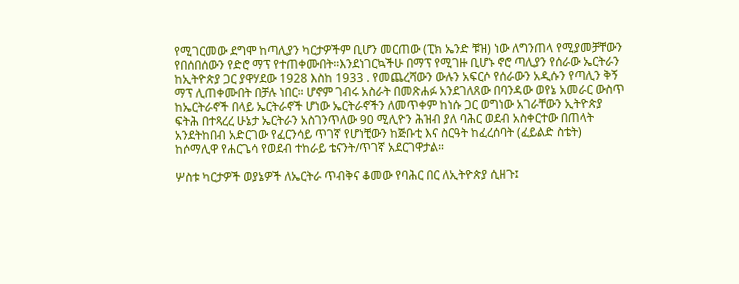የሚገርመው ደግሞ ከጣሊያን ካርታዎችም ቢሆን መርጠው (ፒክ ኤንድ ቹዝ) ነው ለግንጠላ የሚያመቻቸውን የበሰበሰውን የድሮ ማፕ የተጠቀሙበት።እንደነገርኳችሁ በማፕ የሚገዙ ቢሆኑ ኖሮ ጣሊያን የሰራው ኤርትራን ከኢትዮጵያ ጋር ያዋሃደው 1928 እስከ 1933 . የመጨረሻውን ውሉን አፍርሶ የሰራውን አዲሱን የጣሊን ቅኝ ማፕ ሊጠቀሙበት በቻሉ ነበር። ሆኖም ገብሩ አስራት በመጽሐፉ አንደገለጸው በባንዳው ወየኔ አመራር ውስጥ ከኤርትራኖች በላይ ኤርትራኖች ሆነው ኤርትራኖችን ለመጥቀም ከነሱ ጋር ወግነው አገራቸውን ኢትዮጵያ ፍትሕ በተጻረረ ሁኔታ ኤርትራን አስገንጥለው 90 ሚሊዮን ሕዝብ ያለ ባሕር ወደብ አስቀርተው በጠላት አንደትከበብ አድርገው የፈርንሳይ ጥገኛ የሆነቺውን ከጅቡቲ እና ስርዓት ከፈረሰባት (ፈይልድ ስቴት) ከሶማሊዋ የሐርጌሳ የወደብ ተከራይ ቴናንት/ጥገኛ አደርገዋታል።

ሦስቱ ካርታዎች ወያኔዎች ለኤርትራ ጥብቅና ቆመው የባሕር በር ለኢትዮጵያ ሲዘጉ፤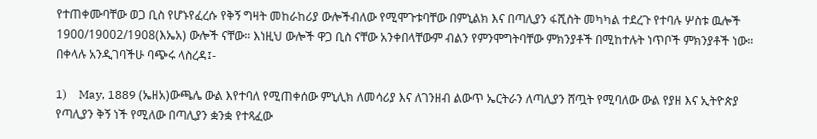የተጠቀሙባቸው ወጋ ቢስ የሆኑየፈረሱ የቅኝ ግዛት መከራከሪያ ውሎችብለው የሚሞጉቱባቸው በምኒልክ እና በጣሊያን ፋሺስት መካካል ተደረጉ የተባሉ ሦስቱ ዉሎች 1900/19002/1908(እኤአ) ውሎች ናቸው። እነዚህ ውሎች ዋጋ ቢስ ናቸው አንቀበላቸውም ብልን የምንሞግትባቸው ምክንያቶች በሚከተሉት ነጥቦች ምክንያቶች ነው። በቀላሉ አንዲገባችሁ ባጭሩ ላስረዳ፤-

1)    May, 1889 (ኤዘአ)ውጫሌ ውል እየተባለ የሚጠቀሰው ምኒሊክ ለመሳሪያ እና ለገንዘብ ልውጥ ኤርትራን ለጣሊያን ሸጧት የሚባለው ውል የያዘ እና ኢትዮጵያ የጣሊያን ቅኝ ነች የሚለው በጣሊያን ቋንቋ የተጻፈው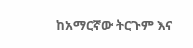ከአማርኛው ትርጉም እና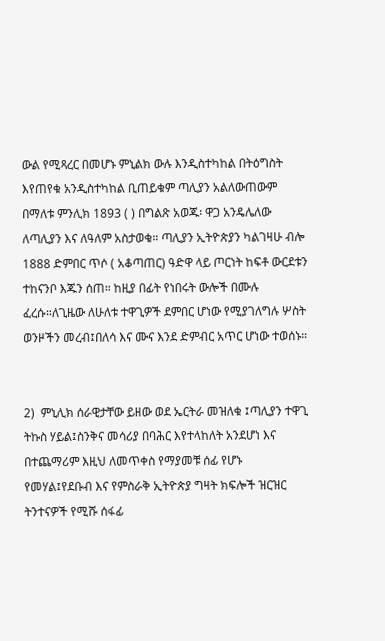ውል የሚጻረር በመሆኑ ምኒልክ ውሉ እንዲስተካከል በትዕግስት እየጠየቁ አንዲስተካከል ቢጠይቁም ጣሊያን አልለውጠውም በማለቱ ምንሊክ 1893 ( ) በግልጽ አወጁ፡ ዋጋ አንዴሌለው ለጣሊያን እና ለዓለም አስታወቁ። ጣሊያን ኢትዮጵያን ካልገዛሁ ብሎ 1888 ድምበር ጥሶ ( አቆጣጠር) ዓድዋ ላይ ጦርነት ከፍቶ ውርደቱን ተከናንቦ እጁን ሰጠ። ከዚያ በፊት የነበሩት ውሎች በሙሉ ፈረሱ።ለጊዜው ለሁለቱ ተዋጊዎች ደምበር ሆነው የሚያገለግሉ ሦስት ወንዞችን መረብ፤በለሳ እና ሙና እንደ ድምብር አጥር ሆነው ተወሰኑ።


2)  ምኒሊክ ሰራዊታቸው ይዘው ወደ ኤርትራ መዝለቁ ፤ጣሊያን ተዋጊ ትኩስ ሃይል፤ስንቅና መሳሪያ በባሕር እየተላከለት አንደሆነ እና በተጨማሪም እዚህ ለመጥቀስ የማያመቹ ሰፊ የሆኑ የመሃል፤የደቡብ እና የምስራቅ ኢትዮጵያ ግዛት ክፍሎች ዝርዝር ትንተናዎች የሚሹ ሰፋፊ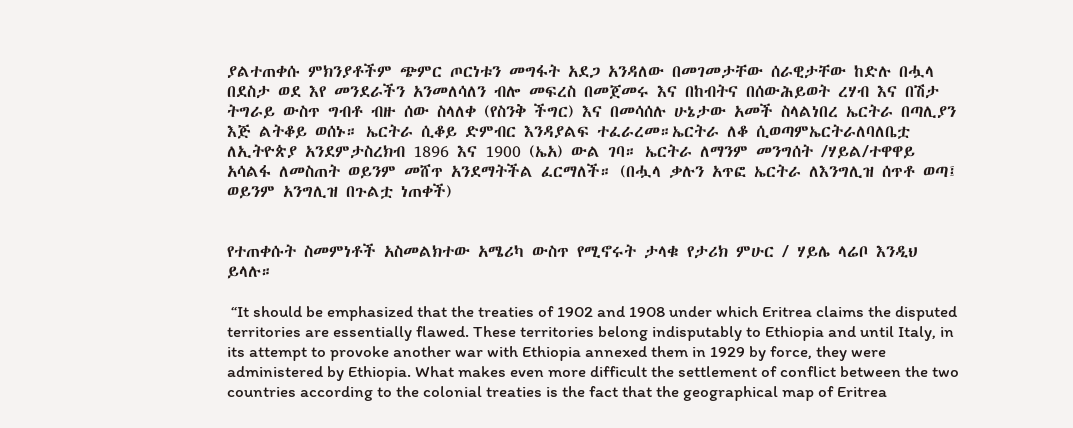ያልተጠቀሱ ምክንያቶችም ጭምር ጦርነቱን መግፋት አደጋ አንዳለው በመገመታቸው ሰራዊታቸው ከድሉ በሗላ በደስታ ወደ እየ መንደራችን አንመለሳለን ብሎ መፍረስ በመጀመሩ እና በከብትና በሰውሕይወት ረሃብ እና በሽታ ትግራይ ውስጥ ግብቶ ብዙ ሰው ስላለቀ (የስንቅ ችግር) እና በመሳሰሉ ሁኔታው አመች ስላልነበረ ኤርትራ በጣሊያን እጅ ልትቆይ ወሰኑ። ኤርትራ ሲቆይ ድምብር እንዳያልፍ ተፈራረመ።ኤርትራ ለቆ ሲወጣምኤርትራለባለቤቷ ለኢትዮጵያ አንደምታስረክብ 1896 እና 1900 (ኤአ) ውል ገባ። ኤርትራ ለማንም መንግሰት /ሃይል/ተዋዋይ አሳልፋ ለመስጠት ወይንም መሸጥ አንደማትችል ፈርማለች። (በሗላ ቃሉን አጥፎ ኤርትራ ለእንግሊዝ ሰጥቶ ወጣ፤ ወይንም አንግሊዝ በጉልቷ ነጠቀች)


የተጠቀሱት ስመምነቶች አስመልክተው አሜሪካ ውስጥ የሚኖሩት ታላቁ የታሪክ ምሁር / ሃይሌ ላሬቦ እንዲህ ይላሉ።

 “It should be emphasized that the treaties of 1902 and 1908 under which Eritrea claims the disputed territories are essentially flawed. These territories belong indisputably to Ethiopia and until Italy, in its attempt to provoke another war with Ethiopia annexed them in 1929 by force, they were administered by Ethiopia. What makes even more difficult the settlement of conflict between the two countries according to the colonial treaties is the fact that the geographical map of Eritrea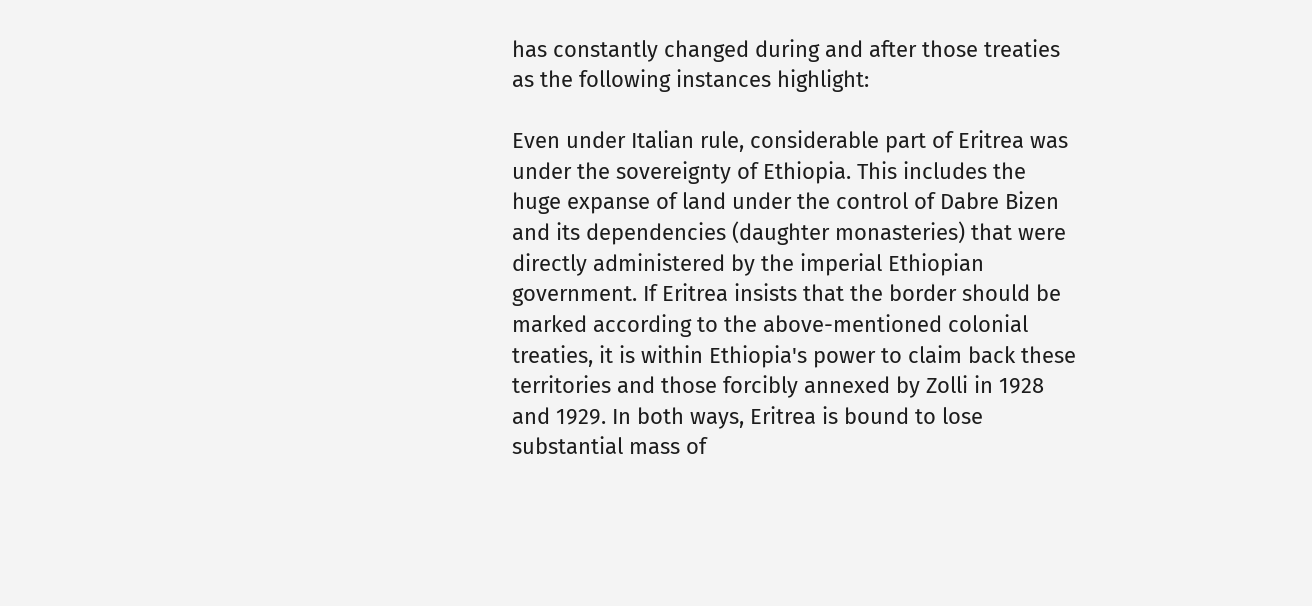has constantly changed during and after those treaties as the following instances highlight:

Even under Italian rule, considerable part of Eritrea was under the sovereignty of Ethiopia. This includes the huge expanse of land under the control of Dabre Bizen and its dependencies (daughter monasteries) that were directly administered by the imperial Ethiopian government. If Eritrea insists that the border should be marked according to the above-mentioned colonial treaties, it is within Ethiopia's power to claim back these territories and those forcibly annexed by Zolli in 1928 and 1929. In both ways, Eritrea is bound to lose substantial mass of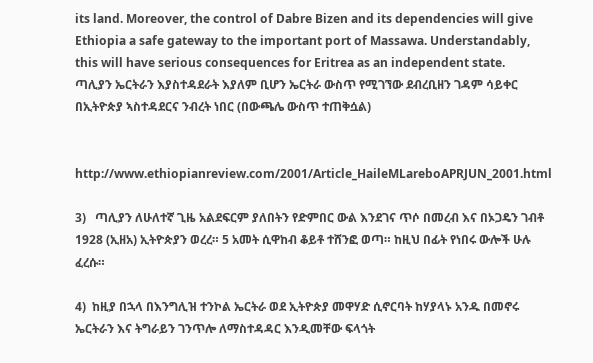its land. Moreover, the control of Dabre Bizen and its dependencies will give Ethiopia a safe gateway to the important port of Massawa. Understandably, this will have serious consequences for Eritrea as an independent state.
ጣሊያን ኤርትራን እያስተዳደራት እያለም ቢሆን ኤርትራ ውስጥ የሚገኘው ደብረቢዘን ገዳም ሳይቀር በኢትዮጵያ ኣስተዳደርና ንብረት ነበር (በውጫሌ ውስጥ ተጠቅሷል)


http://www.ethiopianreview.com/2001/Article_HaileMLareboAPRJUN_2001.html

3)   ጣሊያን ለሁለተኛ ጊዜ አልደፍርም ያለበትን የድምበር ውል እንደገና ጥሶ በመረብ እና በኦጋዴን ገብቶ 1928 (ኢዘአ) ኢትዮጵያን ወረረ። 5 አመት ሲዋከብ ቆይቶ ተሸንፎ ወጣ። ከዚህ በፊት የነበሩ ውሎች ሁሉ ፈረሱ።

4)  ከዚያ በኋላ በእንግሊዝ ተንኮል ኤርትራ ወደ ኢትዮጵያ መዋሃድ ሲኖርባት ከሃያላኑ አንዱ በመኖሩ ኤርትራን እና ትግራይን ገንጥሎ ለማስተዳዳር እንዲመቸው ፍላጎት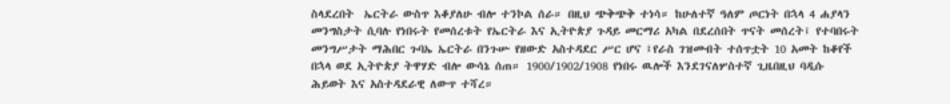ስላደረበት  ኤርትራ ውስጥ እቆያለሁ ብሎ ተንኮል ሰራ። በዚህ ጭቅጭቅ ተነሳ። ከሁለተኛ ዓለም ጦርነት በኋላ 4 ሐያላን መንግስታት ሲባሉ የነበሩት የመሰረቱት የኤርትራ እና ኢትዮጵያ ጉዳይ መርማሪ አካል በደረሰበት ጥናት መሰረት፤ የተባበሩት መንግሥታት ማሕበር ጉባኤ ኤርትራ በንጉሡ የዘውድ አስተዳደር ሥር ሆና ፤የራስ ገዝመብት ተሰጥቷት 10 አመት ከቆየች በኋላ ወደ ኢትዮጵያ ትዋሃድ ብሎ ውሳኔ ሰጠ። 1900/1902/1908 የነበሩ ዉሎች እንደገናለሦስተኛ ጊዜበዚህ ባዲሱ ሕይወት እና አስተዳደራዊ ለውጥ ተሻረ።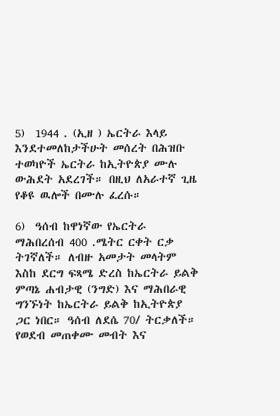5)  1944 . (ኢዘ ) ኤርትራ እላይ እንደተመለከታችሁት መሰረት በሕዝቡ ተወካዮች ኤርትራ ከኢትዮጵያ ሙሉ ውሕደት አደረገች። በዚህ ለአራተኛ ጊዜ የቆዩ ዉሎች በሙሉ ፈረሱ።

6)  ዓሰብ ከዋነኛው የኤርትራ ማሕበረሰብ 400 .ሜትር ርቀት ርቃ ትገኛለች። ለብዙ አመታት መላትም እስከ ደርግ ፍጻሜ ድረስ ከኤርትራ ይልቅ ምጣኔ ሐብታዊ (ንግድ) እና ማሕበራዊ ግንኙነት ከኤርትራ ይልቅ ከኢትዮጵያ ጋር ነበር። ዓሰብ ለደሴ 70/ ትርቃለች። የወደብ መጠቀሙ መብት እና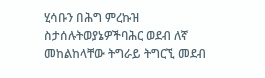ሂሳቡን በሕግ ምረኩዝ ስታሰሉትወያኔዎችባሕር ወደብ ለኛ መከልከላቸው ትግራይ ትግርኚ መደብ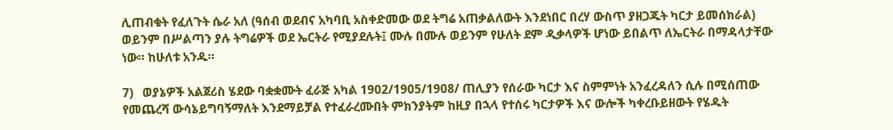ሊጠብቁት የፈለጉት ሴራ አለ (ዓሰብ ወደብና አካባቢ አስቀድመው ወደ ትግሬ አጠቃልለውት እንደነበር በረሃ ውስጥ ያዘጋጁት ካርታ ይመሰክራል) ወይንም በሥልጣን ያሉ ትግሬዎች ወደ ኤርትራ የሚያደሉት፤ ሙሉ በሙሉ ወይንም የሁለት ደም ዲቃላዎች ሆነው ይበልጥ ለኤርትራ በማዳላታቸው ነው። ከሁለቱ አንዱ።

7)   ወያኔዎች አልጀሪስ ሄደው ባቋቋሙት ፈራጅ አካል 1902/1905/1908/ ጠሊያን የሰራው ካርታ እና ስምምነት አንፈረዳለን ሲሉ በሚሰጠው የመጨረሻ ውሳኔይግባኝማለት እንደማይቻል የተፈራረሙበት ምክንያትም ከዚያ በኋላ የተሰሩ ካርታዎች እና ውሎች ካቀረቡይዘውት የሄዱት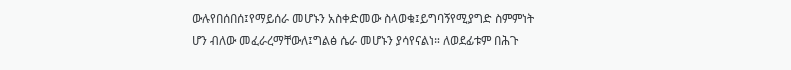ውሉየበሰበሰ፤የማይሰራ መሆኑን አስቀድመው ስላወቁ፤ይግባኝየሚያግድ ስምምነት ሆን ብለው መፈራረማቸውለ፤ግልፅ ሴራ መሆኑን ያሳየናልነ። ለወደፊቱም በሕጉ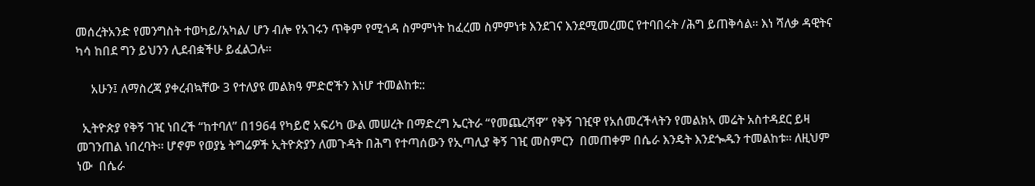መሰረትአንድ የመንግስት ተወካይ/አካል/ ሆን ብሎ የአገሩን ጥቅም የሚጎዳ ስምምነት ከፈረመ ስምምነቱ እንደገና እንደሚመረመር የተባበሩት /ሕግ ይጠቅሳል። እነ ሻለቃ ዳዊትና ካሳ ከበደ ግን ይህንን ሊደብቋችሁ ይፈልጋሉ።

     አሁን፤ ለማስረጃ ያቀረብኳቸው 3 የተለያዩ መልክዓ ምድሮችን እነሆ ተመልከቱ::

  ኢትዮጵያ የቅኝ ገዢ ነበረች “ከተባለ” በ1964 የካይሮ አፍሪካ ውል መሠረት በማድረግ ኤርትራ “የመጨረሻዋ” የቅኝ ገዢዋ የአሰመረችላትን የመልክኣ መሬት አስተዳደር ይዛ መገንጠል ነበረባት። ሆኖም የወያኔ ትግሬዎች ኢትዮጵያን ለመጉዳት በሕግ የተጣሰውን የኢጣሊያ ቅኝ ገዢ መስምርን  በመጠቀም በሴራ እንዴት እንደጐዱን ተመልከቱ። ለዚህም ነው  በሴራ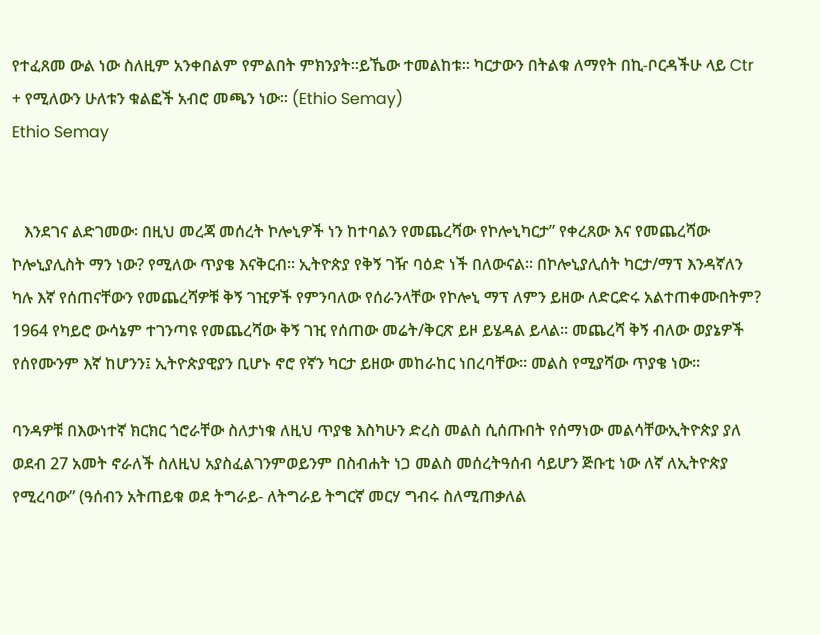የተፈጸመ ውል ነው ስለዚም አንቀበልም የምልበት ምክንያት።ይኼው ተመልከቱ። ካርታውን በትልቁ ለማየት በኪ-ቦርዳችሁ ላይ Ctr + የሚለውን ሁለቱን ቁልፎች አብሮ መጫን ነው። (Ethio Semay)
Ethio Semay


   እንደገና ልድገመው፡ በዚህ መረጃ መሰረት ኮሎኒዎች ነን ከተባልን የመጨረሻው የኮሎኒካርታ” የቀረጸው እና የመጨረሻው ኮሎኒያሊስት ማን ነው? የሚለው ጥያቄ እናቅርብ። ኢትዮጵያ የቅኝ ገዥ ባዕድ ነች በለውናል። በኮሎኒያሊሰት ካርታ/ማፕ እንዳኛለን ካሉ እኛ የሰጠናቸውን የመጨረሻዎቹ ቅኝ ገዢዎች የምንባለው የሰራንላቸው የኮሎኒ ማፕ ለምን ይዘው ለድርድሩ አልተጠቀሙበትም? 1964 የካይሮ ውሳኔም ተገንጣዩ የመጨረሻው ቅኝ ገዢ የሰጠው መሬት/ቅርጽ ይዞ ይሄዳል ይላል። መጨረሻ ቅኝ ብለው ወያኔዎች የሰየሙንም እኛ ከሆንን፤ ኢትዮጵያዊያን ቢሆኑ ኖሮ የኛን ካርታ ይዘው መከራከር ነበረባቸው። መልስ የሚያሻው ጥያቄ ነው።

ባንዳዎቹ በእውነተኛ ክርክር ጎሮራቸው ስለታነቁ ለዚህ ጥያቄ እስካሁን ድረስ መልስ ሲሰጡበት የሰማነው መልሳቸውኢትዮጵያ ያለ ወደብ 27 አመት ኖራለች ስለዚህ አያስፈልገንምወይንም በስብሐት ነጋ መልስ መሰረትዓሰብ ሳይሆን ጅቡቲ ነው ለኛ ለኢትዮጵያ የሚረባው” (ዓሰብን አትጠይቁ ወደ ትግራይ- ለትግራይ ትግርኛ መርሃ ግብሩ ስለሚጠቃለል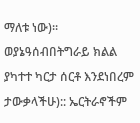ማለቱ ነው)። ወያኔዓሰብበትግራይ ክልል ያካተተ ካርታ ሰርቶ እንደነበረም ታውቃላችሁ):: ኤርትራኖችም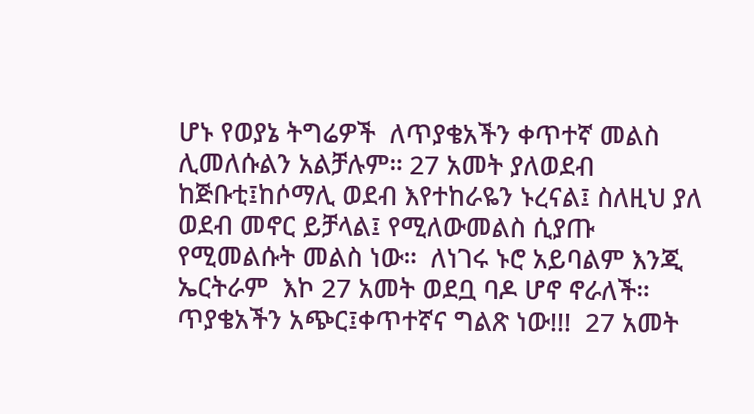ሆኑ የወያኔ ትግሬዎች  ለጥያቄአችን ቀጥተኛ መልስ ሊመለሱልን አልቻሉም። 27 አመት ያለወደብ ከጅቡቲ፤ከሶማሊ ወደብ እየተከራዬን ኑረናል፤ ስለዚህ ያለ ወደብ መኖር ይቻላል፤ የሚለውመልስ ሲያጡ የሚመልሱት መልስ ነው።  ለነገሩ ኑሮ አይባልም እንጂ ኤርትራም  እኮ 27 አመት ወደቧ ባዶ ሆኖ ኖራለች። ጥያቄአችን አጭር፤ቀጥተኛና ግልጽ ነው!!!  27 አመት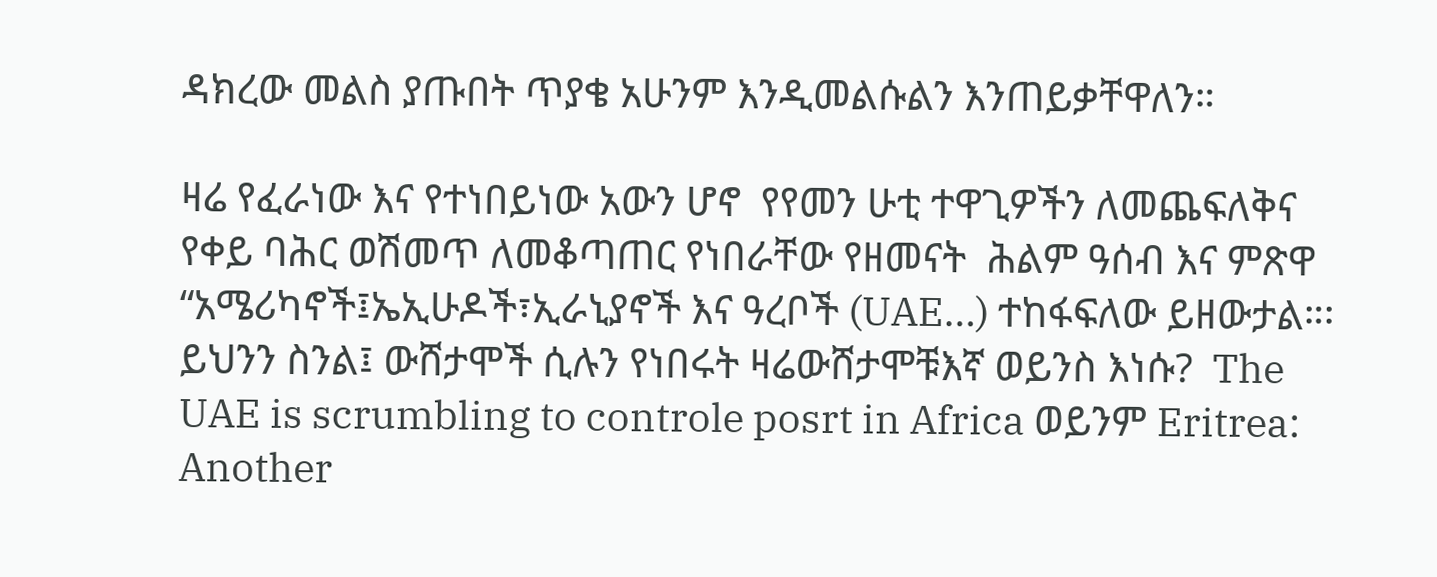ዳክረው መልስ ያጡበት ጥያቄ አሁንም እንዲመልሱልን እንጠይቃቸዋለን።

ዛሬ የፈራነው እና የተነበይነው አውን ሆኖ  የየመን ሁቲ ተዋጊዎችን ለመጨፍለቅና የቀይ ባሕር ወሽመጥ ለመቆጣጠር የነበራቸው የዘመናት  ሕልም ዓሰብ እና ምጽዋ “አሜሪካኖች፤ኤኢሁዶች፣ኢራኒያኖች እና ዓረቦች (UAE…) ተከፋፍለው ይዘውታል።፡ይህንን ስንል፤ ውሸታሞች ሲሉን የነበሩት ዛሬውሸታሞቹእኛ ወይንስ እነሱ?  The UAE is scrumbling to controle posrt in Africa ወይንም Eritrea: Another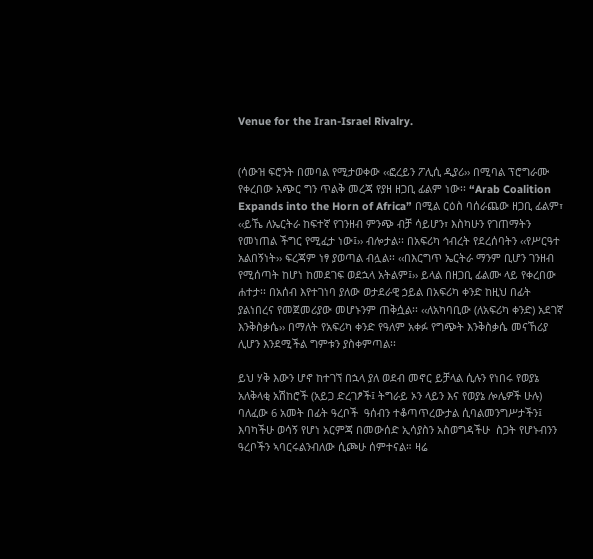Venue for the Iran-Israel Rivalry.


(ሳውዝ ፍሮንት በመባል የሚታወቀው ‹‹ፎረይን ፖሊሲ ዲያሪ›› በሚባል ፕሮግራሙ የቀረበው አጭር ግን ጥልቅ መረጃ የያዘ ዘጋቢ ፊልም ነው፡፡ “Arab Coalition Expands into the Horn of Africa” በሚል ርዕስ ባሰራጨው ዘጋቢ ፊልም፣ ‹‹ይኼ ለኤርትራ ከፍተኛ የገንዘብ ምንጭ ብቻ ሳይሆን፣ እስካሁን የገጠማትን የመነጠል ችግር የሚፈታ ነው፤›› ብሎታል፡፡ በአፍሪካ ኅብረት የደረሰባትን ‹‹የሥርዓተ አልበኝነት›› ፍረጃም ነፃ ያወጣል ብሏል፡፡ ‹‹በእርግጥ ኤርትራ ማንም ቢሆን ገንዘብ የሚሰጣት ከሆነ ከመደገፍ ወደኋላ አትልም፤›› ይላል በዘጋቢ ፊልሙ ላይ የቀረበው ሐተታ፡፡ በአሰብ እየተገነባ ያለው ወታደራዊ ኃይል በአፍሪካ ቀንድ ከዚህ በፊት ያልነበረና የመጀመሪያው መሆኑንም ጠቅሷል፡፡ ‹‹ለአካባቢው (ለአፍሪካ ቀንድ) አደገኛ እንቅስቃሴ›› በማለት የአፍሪካ ቀንድ የዓለም አቀፉ የግጭት እንቅስቃሴ መናኸሪያ ሊሆን እንደሚችል ግምቱን ያስቀምጣል፡፡

ይህ ሃቅ እውን ሆኖ ከተገኘ በኋላ ያለ ወደብ መኖር ይቻላል ሲሉን የነበሩ የወያኔ አለቅላቂ አሽከሮች (አይጋ ድረገፆች፤ ትግራይ ኦን ላይን እና የወያኔ ሎሌዎች ሁሉ) ባለፈው 6 አመት በፊት ዓረቦች  ዓሰብን ተቆጣጥረውታል ሲባልመንግሥታችን፤ እባካችሁ ወሳኝ የሆነ አርምጃ በመውሰድ ኢሳያስን አስወግዳችሁ  ስጋት የሆኑብንን ዓረቦችን ኣባርሩልንብለው ሲጮሁ ሰምተናል። ዛሬ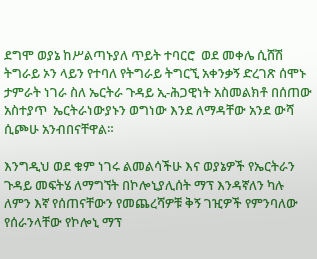ደግሞ ወያኔ ከሥልጣኑያለ ጥይት ተባርሮ  ወደ መቀሌ ሲሸሽ ትግራይ ኦን ላይን የተባለ የትግራይ ትግርኚ አቀንቃኝ ድረገጽ ሰሞኑ ታምራት ነገራ ስለ ኤርትራ ጉዳይ ኢ-ሕጋዊነት አስመልክቶ በሰጠው አስተያጥ  ኤርትራነውያኑን ወግነው እንደ ለማዳቸው አንደ ውሻ ሲጮሁ አንብበናቸዋል።

እንግዲህ ወደ ቁም ነገሩ ልመልሳችሁ እና ወያኔዎች የኤርትራን ጉዳይ መፍትሄ ለማግኘት በኮሎኒያሊሰት ማፕ እንዳኛለን ካሉ ለምን እኛ የሰጠናቸውን የመጨረሻዎቹ ቅኝ ገዢዎች የምንባለው የሰራንላቸው የኮሎኒ ማፕ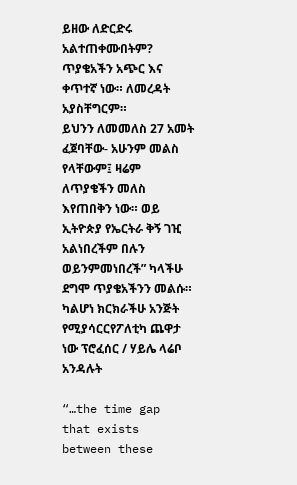ይዘው ለድርድሩ አልተጠቀሙበትም? ጥያቄአችን አጭር እና ቀጥተኛ ነው። ለመረዳት አያስቸግርም።
ይህንን ለመመለስ 27 አመት ፈጀባቸው- አሁንም መልስ የላቸውም፤ ዛሬም ለጥያቄችን መለስ እየጠበቅን ነው። ወይ ኢትዮጵያ የኤርትራ ቅኝ ገዢ አልነበረችም በሉን ወይንምመነበረች” ካላችሁ ደግሞ ጥያቄአችንን መልሱ። ካልሆነ ክርክራችሁ አንጅት የሚያሳርርየፖለቲካ ጨዋታ ነው ፕሮፈሰር / ሃይሌ ላሬቦ አንዳሉት

“…the time gap that exists between these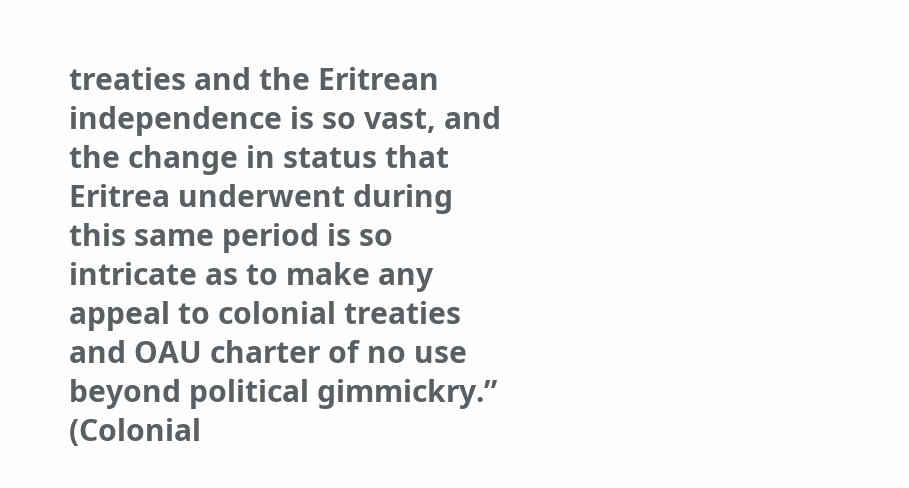treaties and the Eritrean independence is so vast, and the change in status that Eritrea underwent during this same period is so intricate as to make any appeal to colonial treaties and OAU charter of no use beyond political gimmickry.”
(Colonial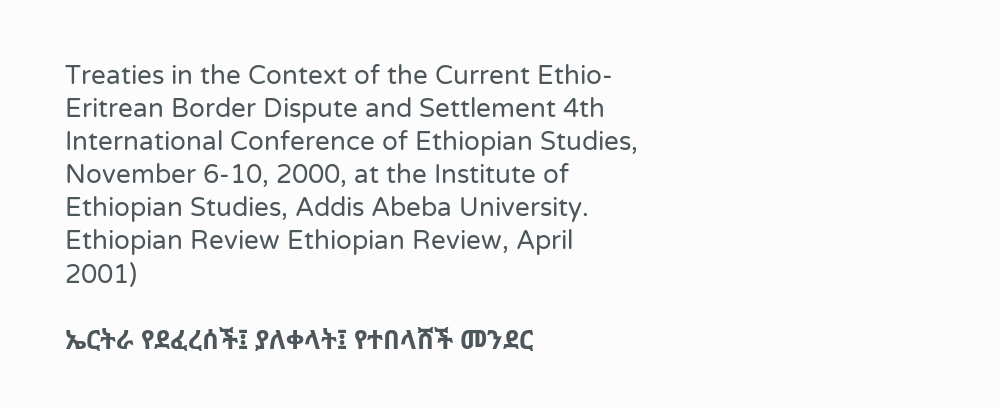Treaties in the Context of the Current Ethio-Eritrean Border Dispute and Settlement 4th International Conference of Ethiopian Studies, November 6-10, 2000, at the Institute of Ethiopian Studies, Addis Abeba University. Ethiopian Review Ethiopian Review, April 2001)

ኤርትራ የደፈረሰች፤ ያለቀላት፤ የተበላሸች መንደር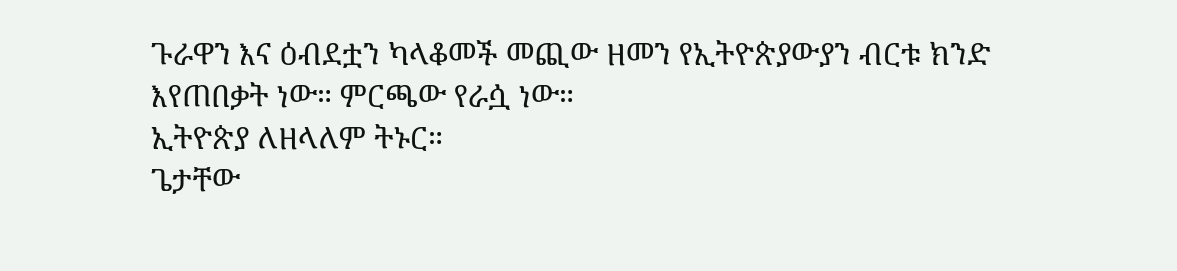ጉራዋን እና ዕብደቷን ካላቆመች መጪው ዘመን የኢትዮጵያውያን ብርቱ ክንድ እየጠበቃት ነው። ምርጫው የራሷ ነው።
ኢትዮጵያ ለዘላለም ትኑር።
ጌታቸው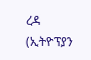ረዳ (ኢትዮፕያን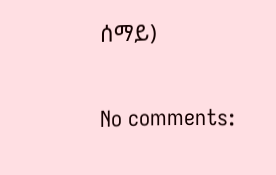ሰማይ)


No comments: